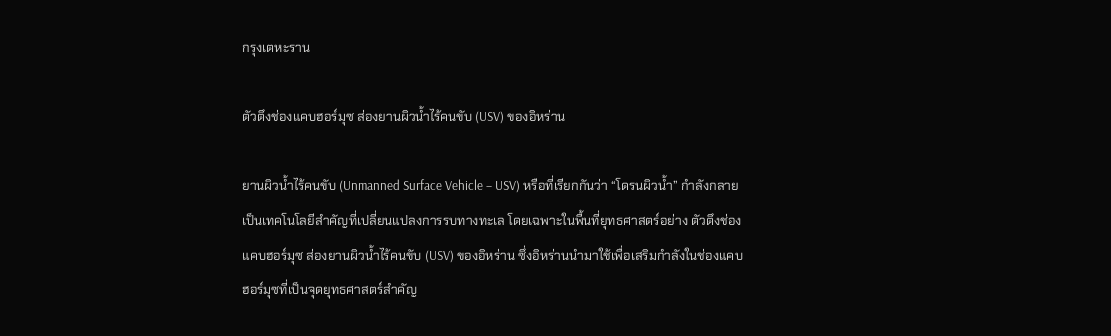กรุงเตหะราน

ตัวตึงช่องแคบฮอร์มุซ ส่องยานผิวน้ำไร้คนขับ (USV) ของอิหร่าน

ยานผิวน้ำไร้คนขับ (Unmanned Surface Vehicle – USV) หรือที่เรียกกันว่า “โดรนผิวน้ำ” กำลังกลายเป็นเทคโนโลยีสำคัญที่เปลี่ยนแปลงการรบทางทะเล โดยเฉพาะในพื้นที่ยุทธศาสตร์อย่าง ตัวตึงช่องแคบฮอร์มุซ ส่องยานผิวน้ำไร้คนขับ (USV) ของอิหร่าน ซึ่งอิหร่านนำมาใช้เพื่อเสริมกำลังในช่องแคบฮอร์มุซที่เป็นจุดยุทธศาสตร์สำคัญ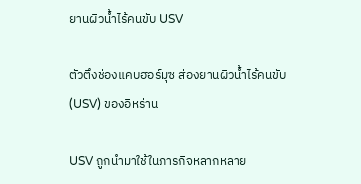ยานผิวน้ำไร้คนขับ USV

ตัวตึงช่องแคบฮอร์มุซ ส่องยานผิวน้ำไร้คนขับ (USV) ของอิหร่าน

USV ถูกนำมาใช้ในภารกิจหลากหลาย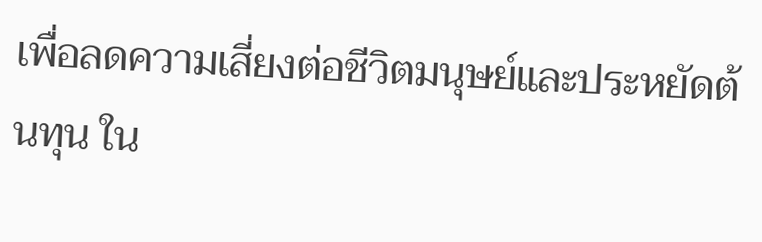เพื่อลดความเสี่ยงต่อชีวิตมนุษย์และประหยัดต้นทุน ใน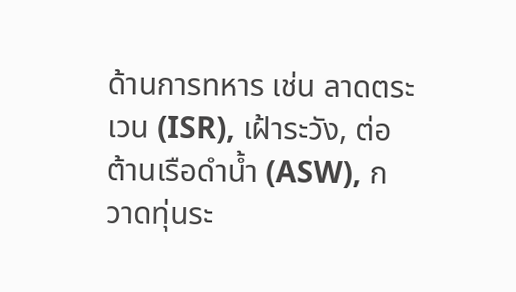ด้านการทหาร เช่น ลาดตระเวน (ISR), เฝ้าระวัง, ต่อต้านเรือดำน้ำ (ASW), กวาดทุ่นระ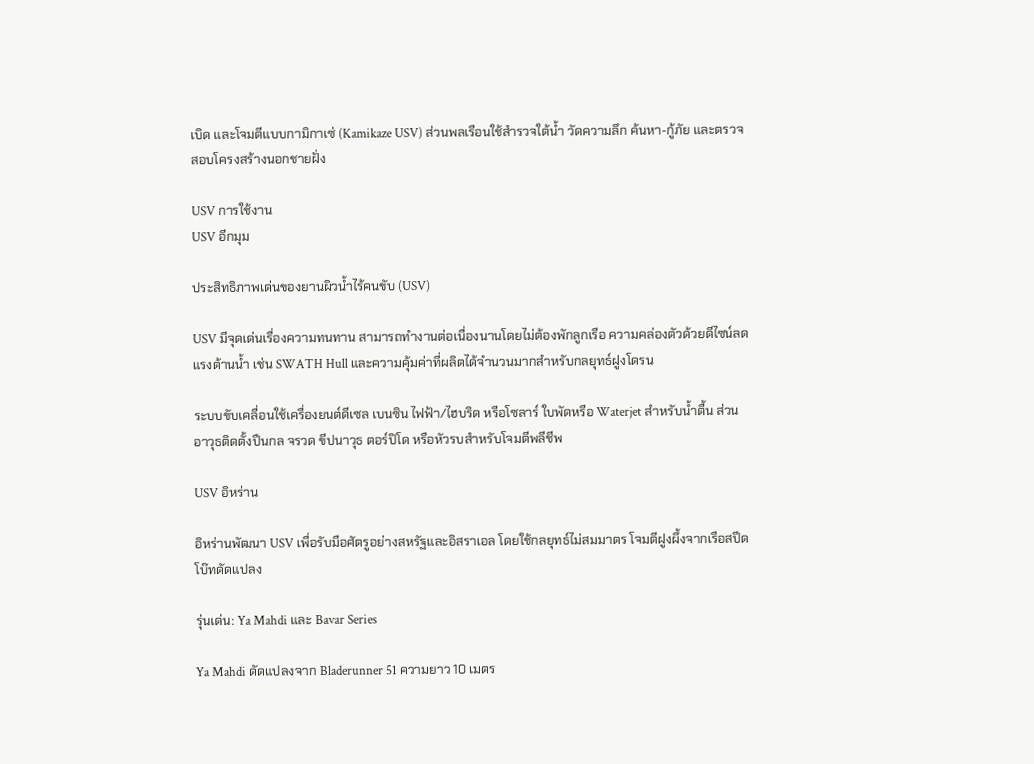เบิด และโจมตีแบบกามิกาเซ่ (Kamikaze USV) ส่วนพลเรือนใช้สำรวจใต้น้ำ วัดความลึก ค้นหา-กู้ภัย และตรวจสอบโครงสร้างนอกชายฝั่ง

USV การใช้งาน
USV อีกมุม

ประสิทธิภาพเด่นของยานผิวน้ำไร้คนขับ (USV)

USV มีจุดเด่นเรื่องความทนทาน สามารถทำงานต่อเนื่องนานโดยไม่ต้องพักลูกเรือ ความคล่องตัวด้วยดีไซน์ลดแรงต้านน้ำ เช่น SWATH Hull และความคุ้มค่าที่ผลิตได้จำนวนมากสำหรับกลยุทธ์ฝูงโดรน

ระบบขับเคลื่อนใช้เครื่องยนต์ดีเซล เบนซิน ไฟฟ้า/ไฮบริด หรือโซลาร์ ใบพัดหรือ Waterjet สำหรับน้ำตื้น ส่วนอาวุธติดตั้งปืนกล จรวด ขีปนาวุธ ตอร์ปิโด หรือหัวรบสำหรับโจมตีพลีชีพ

USV อิหร่าน

อิหร่านพัฒนา USV เพื่อรับมือศัตรูอย่างสหรัฐและอิสราเอล โดยใช้กลยุทธ์ไม่สมมาตร โจมตีฝูงผึ้งจากเรือสปีดโบ๊ทดัดแปลง

รุ่นเด่น: Ya Mahdi และ Bavar Series

Ya Mahdi ดัดแปลงจาก Bladerunner 51 ความยาว 10 เมตร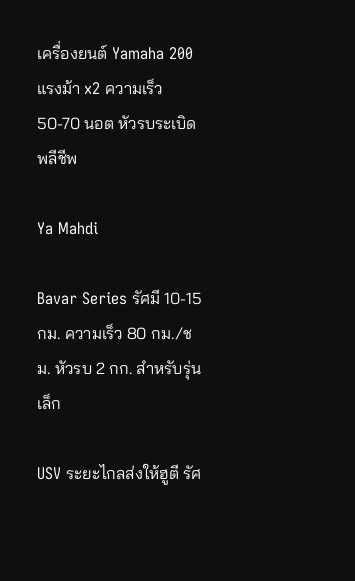เครื่องยนต์ Yamaha 200 แรงม้า x2 ความเร็ว 50-70 นอต หัวรบระเบิดพลีชีพ

Ya Mahdi

Bavar Series รัศมี 10-15 กม. ความเร็ว 80 กม./ชม. หัวรบ 2 กก. สำหรับรุ่นเล็ก

USV ระยะไกลส่งให้ฮูตี รัศ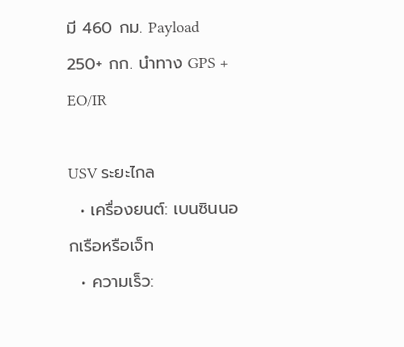มี 460 กม. Payload 250+ กก. นำทาง GPS + EO/IR

USV ระยะไกล
  • เครื่องยนต์: เบนซินนอกเรือหรือเจ็ท
  • ความเร็ว: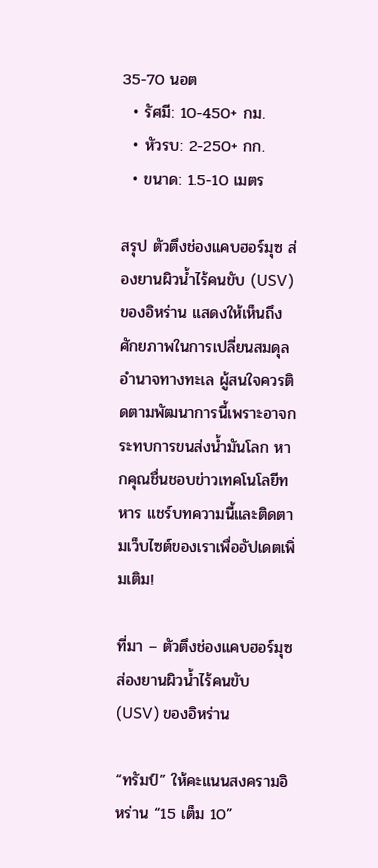35-70 นอต
  • รัศมี: 10-450+ กม.
  • หัวรบ: 2-250+ กก.
  • ขนาด: 1.5-10 เมตร

สรุป ตัวตึงช่องแคบฮอร์มุซ ส่องยานผิวน้ำไร้คนขับ (USV) ของอิหร่าน แสดงให้เห็นถึงศักยภาพในการเปลี่ยนสมดุลอำนาจทางทะเล ผู้สนใจควรติดตามพัฒนาการนี้เพราะอาจกระทบการขนส่งน้ำมันโลก หากคุณชื่นชอบข่าวเทคโนโลยีทหาร แชร์บทความนี้และติดตามเว็บไซต์ของเราเพื่ออัปเดตเพิ่มเติม!

ที่มา – ตัวตึงช่องแคบฮอร์มุซ ส่องยานผิวน้ำไร้คนขับ (USV) ของอิหร่าน

“ทรัมป์” ให้คะแนนสงครามอิหร่าน “15 เต็ม 10”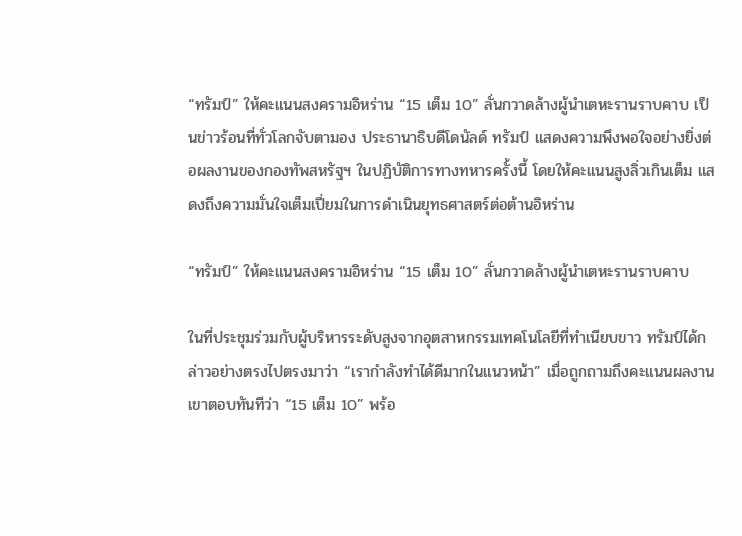“ทรัมป์” ให้คะแนนสงครามอิหร่าน “15 เต็ม 10” ลั่นกวาดล้างผู้นำเตหะรานราบคาบ เป็นข่าวร้อนที่ทั่วโลกจับตามอง ประธานาธิบดีโดนัลด์ ทรัมป์ แสดงความพึงพอใจอย่างยิ่งต่อผลงานของกองทัพสหรัฐฯ ในปฏิบัติการทางทหารครั้งนี้ โดยให้คะแนนสูงลิ่วเกินเต็ม แสดงถึงความมั่นใจเต็มเปี่ยมในการดำเนินยุทธศาสตร์ต่อต้านอิหร่าน

“ทรัมป์” ให้คะแนนสงครามอิหร่าน “15 เต็ม 10” ลั่นกวาดล้างผู้นำเตหะรานราบคาบ

ในที่ประชุมร่วมกับผู้บริหารระดับสูงจากอุตสาหกรรมเทคโนโลยีที่ทำเนียบขาว ทรัมป์ได้กล่าวอย่างตรงไปตรงมาว่า “เรากำลังทำได้ดีมากในแนวหน้า” เมื่อถูกถามถึงคะแนนผลงาน เขาตอบทันทีว่า “15 เต็ม 10” พร้อ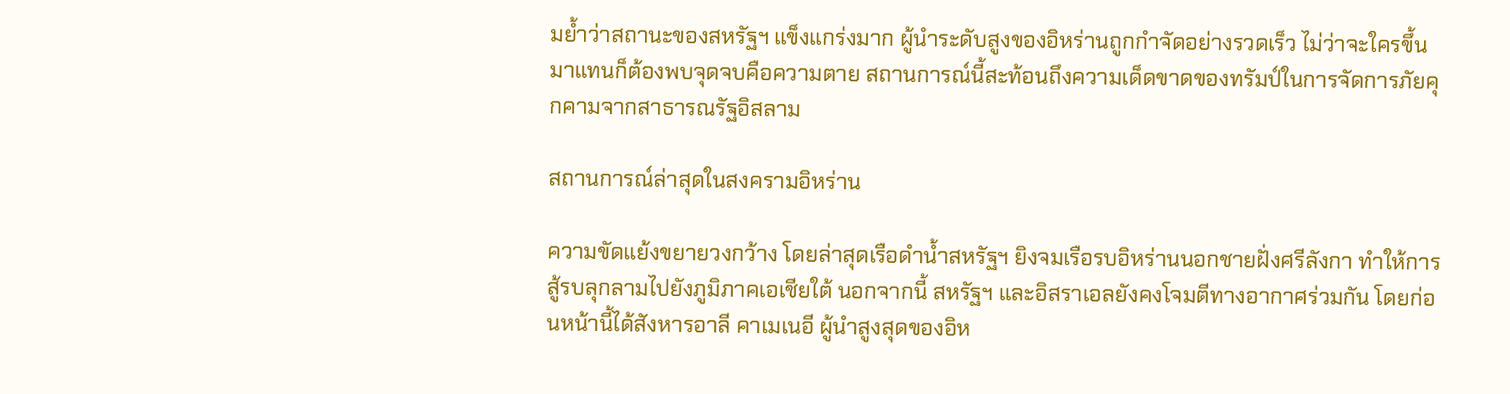มย้ำว่าสถานะของสหรัฐฯ แข็งแกร่งมาก ผู้นำระดับสูงของอิหร่านถูกกำจัดอย่างรวดเร็ว ไม่ว่าจะใครขึ้นมาแทนก็ต้องพบจุดจบคือความตาย สถานการณ์นี้สะท้อนถึงความเด็ดขาดของทรัมป์ในการจัดการภัยคุกคามจากสาธารณรัฐอิสลาม

สถานการณ์ล่าสุดในสงครามอิหร่าน

ความขัดแย้งขยายวงกว้าง โดยล่าสุดเรือดำน้ำสหรัฐฯ ยิงจมเรือรบอิหร่านนอกชายฝั่งศรีลังกา ทำให้การสู้รบลุกลามไปยังภูมิภาคเอเชียใต้ นอกจากนี้ สหรัฐฯ และอิสราเอลยังคงโจมตีทางอากาศร่วมกัน โดยก่อนหน้านี้ได้สังหารอาลี คาเมเนอี ผู้นำสูงสุดของอิห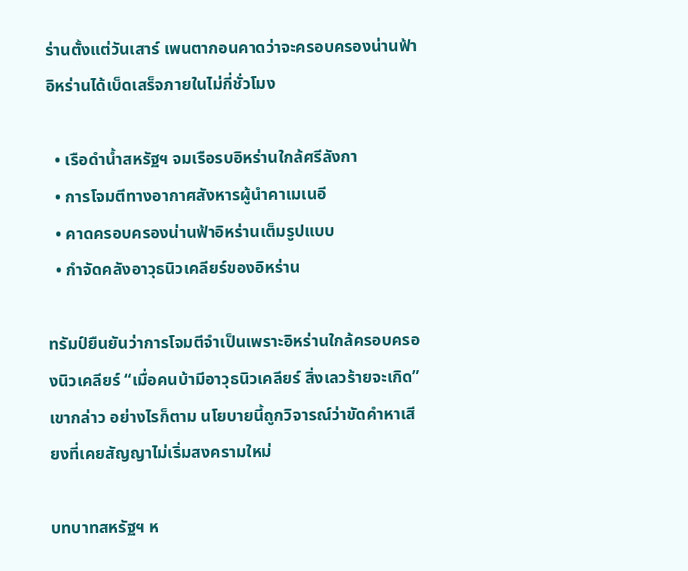ร่านตั้งแต่วันเสาร์ เพนตากอนคาดว่าจะครอบครองน่านฟ้าอิหร่านได้เบ็ดเสร็จภายในไม่กี่ชั่วโมง

  • เรือดำน้ำสหรัฐฯ จมเรือรบอิหร่านใกล้ศรีลังกา
  • การโจมตีทางอากาศสังหารผู้นำคาเมเนอี
  • คาดครอบครองน่านฟ้าอิหร่านเต็มรูปแบบ
  • กำจัดคลังอาวุธนิวเคลียร์ของอิหร่าน

ทรัมป์ยืนยันว่าการโจมตีจำเป็นเพราะอิหร่านใกล้ครอบครองนิวเคลียร์ “เมื่อคนบ้ามีอาวุธนิวเคลียร์ สิ่งเลวร้ายจะเกิด” เขากล่าว อย่างไรก็ตาม นโยบายนี้ถูกวิจารณ์ว่าขัดคำหาเสียงที่เคยสัญญาไม่เริ่มสงครามใหม่

บทบาทสหรัฐฯ ห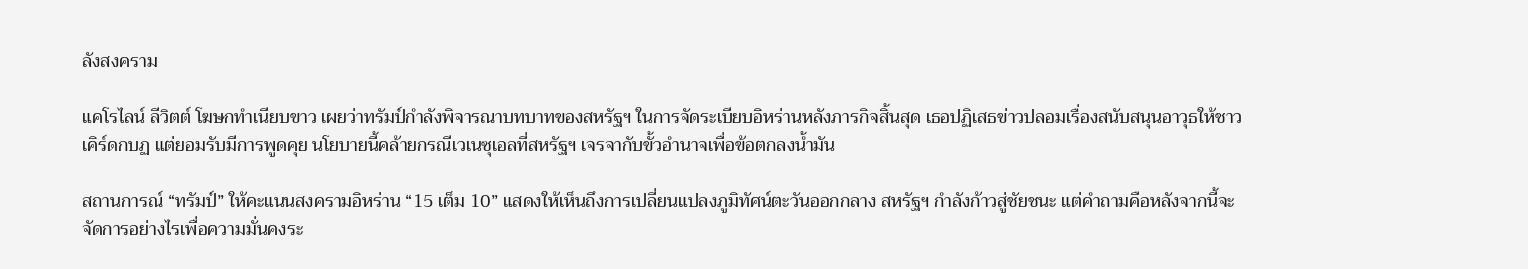ลังสงคราม

แคโรไลน์ ลีวิตต์ โฆษกทำเนียบขาว เผยว่าทรัมป์กำลังพิจารณาบทบาทของสหรัฐฯ ในการจัดระเบียบอิหร่านหลังภารกิจสิ้นสุด เธอปฏิเสธข่าวปลอมเรื่องสนับสนุนอาวุธให้ชาวเคิร์ดกบฏ แต่ยอมรับมีการพูดคุย นโยบายนี้คล้ายกรณีเวเนซุเอลที่สหรัฐฯ เจรจากับขั้วอำนาจเพื่อข้อตกลงน้ำมัน

สถานการณ์ “ทรัมป์” ให้คะแนนสงครามอิหร่าน “15 เต็ม 10” แสดงให้เห็นถึงการเปลี่ยนแปลงภูมิทัศน์ตะวันออกกลาง สหรัฐฯ กำลังก้าวสู่ชัยชนะ แต่คำถามคือหลังจากนี้จะจัดการอย่างไรเพื่อความมั่นคงระ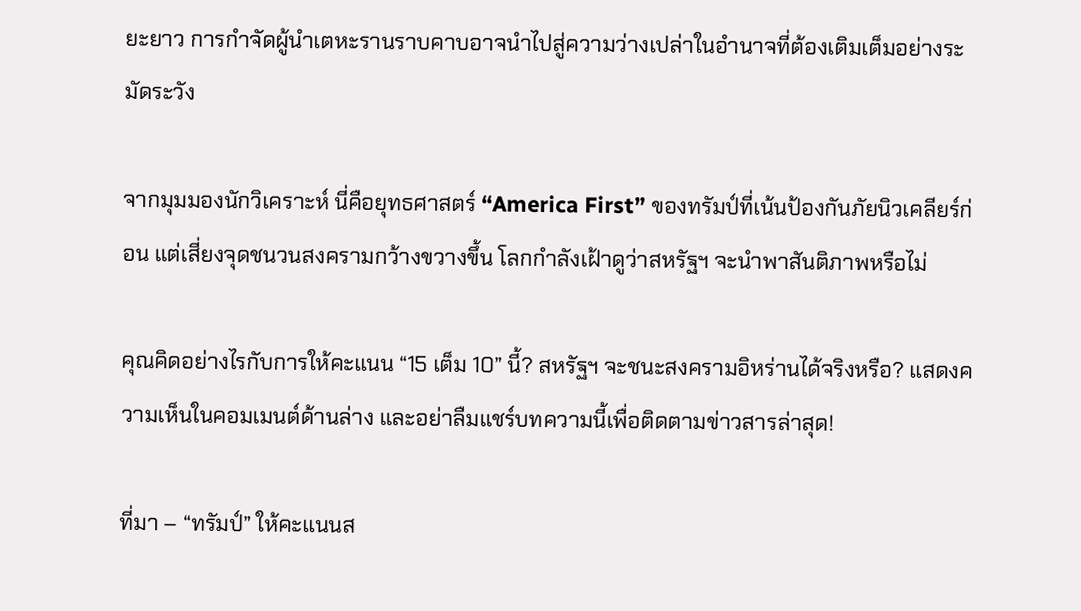ยะยาว การกำจัดผู้นำเตหะรานราบคาบอาจนำไปสู่ความว่างเปล่าในอำนาจที่ต้องเติมเต็มอย่างระมัดระวัง

จากมุมมองนักวิเคราะห์ นี่คือยุทธศาสตร์ “America First” ของทรัมป์ที่เน้นป้องกันภัยนิวเคลียร์ก่อน แต่เสี่ยงจุดชนวนสงครามกว้างขวางขึ้น โลกกำลังเฝ้าดูว่าสหรัฐฯ จะนำพาสันติภาพหรือไม่

คุณคิดอย่างไรกับการให้คะแนน “15 เต็ม 10” นี้? สหรัฐฯ จะชนะสงครามอิหร่านได้จริงหรือ? แสดงความเห็นในคอมเมนต์ด้านล่าง และอย่าลืมแชร์บทความนี้เพื่อติดตามข่าวสารล่าสุด!

ที่มา – “ทรัมป์” ให้คะแนนส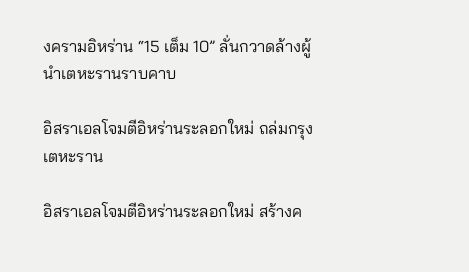งครามอิหร่าน “15 เต็ม 10” ลั่นกวาดล้างผู้นำเตหะรานราบคาบ

อิสราเอลโจมตีอิหร่านระลอกใหม่ ถล่มกรุงเตหะราน

อิสราเอลโจมตีอิหร่านระลอกใหม่ สร้างค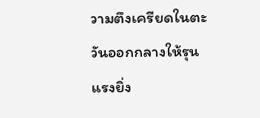วามตึงเครียดในตะวันออกกลางให้รุนแรงยิ่ง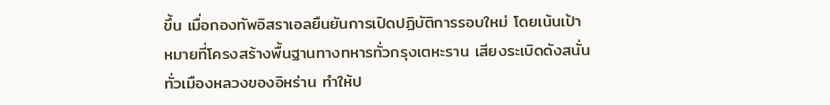ขึ้น เมื่อกองทัพอิสราเอลยืนยันการเปิดปฏิบัติการรอบใหม่ โดยเน้นเป้าหมายที่โครงสร้างพื้นฐานทางทหารทั่วกรุงเตหะราน เสียงระเบิดดังสนั่นทั่วเมืองหลวงของอิหร่าน ทำให้ป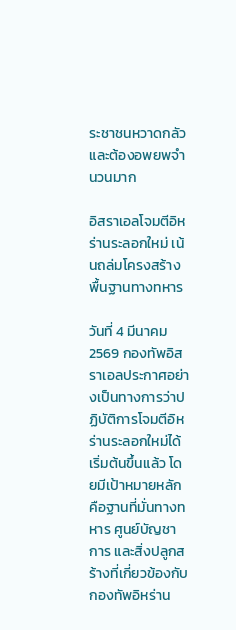ระชาชนหวาดกลัวและต้องอพยพจำนวนมาก

อิสราเอลโจมตีอิหร่านระลอกใหม่ เน้นถล่มโครงสร้างพื้นฐานทางทหาร

วันที่ 4 มีนาคม 2569 กองทัพอิสราเอลประกาศอย่างเป็นทางการว่าปฏิบัติการโจมตีอิหร่านระลอกใหม่ได้เริ่มต้นขึ้นแล้ว โดยมีเป้าหมายหลักคือฐานที่มั่นทางทหาร ศูนย์บัญชาการ และสิ่งปลูกสร้างที่เกี่ยวข้องกับกองทัพอิหร่าน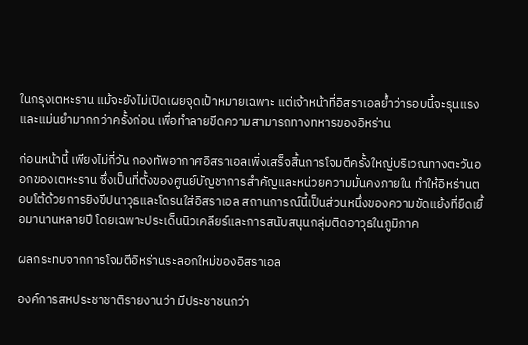ในกรุงเตหะราน แม้จะยังไม่เปิดเผยจุดเป้าหมายเฉพาะ แต่เจ้าหน้าที่อิสราเอลย้ำว่ารอบนี้จะรุนแรงและแม่นยำมากกว่าครั้งก่อน เพื่อทำลายขีดความสามารถทางทหารของอิหร่าน

ก่อนหน้านี้ เพียงไม่กี่วัน กองทัพอากาศอิสราเอลเพิ่งเสร็จสิ้นการโจมตีครั้งใหญ่บริเวณทางตะวันออกของเตหะราน ซึ่งเป็นที่ตั้งของศูนย์บัญชาการสำคัญและหน่วยความมั่นคงภายใน ทำให้อิหร่านตอบโต้ด้วยการยิงขีปนาวุธและโดรนใส่อิสราเอล สถานการณ์นี้เป็นส่วนหนึ่งของความขัดแย้งที่ยืดเยื้อมานานหลายปี โดยเฉพาะประเด็นนิวเคลียร์และการสนับสนุนกลุ่มติดอาวุธในภูมิภาค

ผลกระทบจากการโจมตีอิหร่านระลอกใหม่ของอิสราเอล

องค์การสหประชาชาติรายงานว่า มีประชาชนกว่า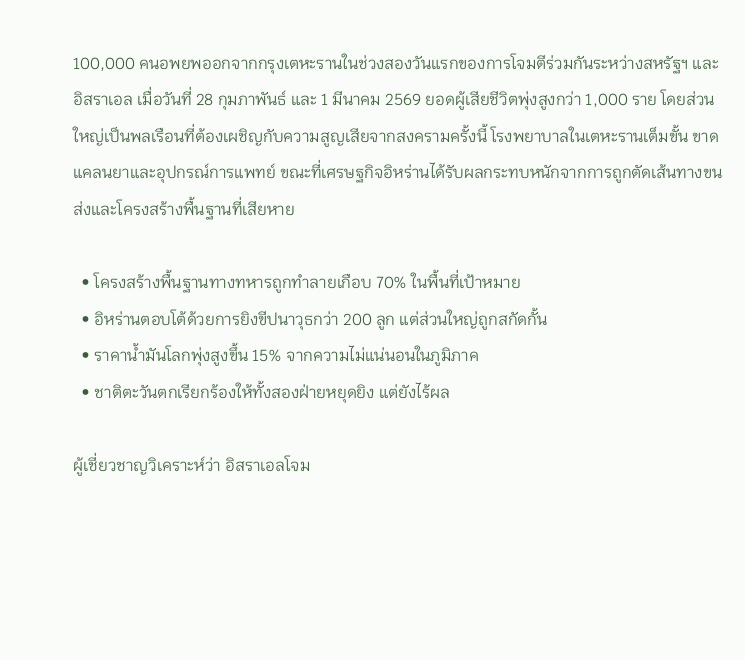100,000 คนอพยพออกจากกรุงเตหะรานในช่วงสองวันแรกของการโจมตีร่วมกันระหว่างสหรัฐฯ และอิสราเอล เมื่อวันที่ 28 กุมภาพันธ์ และ 1 มีนาคม 2569 ยอดผู้เสียชีวิตพุ่งสูงกว่า 1,000 ราย โดยส่วนใหญ่เป็นพลเรือนที่ต้องเผชิญกับความสูญเสียจากสงครามครั้งนี้ โรงพยาบาลในเตหะรานเต็มขั้น ขาดแคลนยาและอุปกรณ์การแพทย์ ขณะที่เศรษฐกิจอิหร่านได้รับผลกระทบหนักจากการถูกตัดเส้นทางขนส่งและโครงสร้างพื้นฐานที่เสียหาย

  • โครงสร้างพื้นฐานทางทหารถูกทำลายเกือบ 70% ในพื้นที่เป้าหมาย
  • อิหร่านตอบโต้ด้วยการยิงขีปนาวุธกว่า 200 ลูก แต่ส่วนใหญ่ถูกสกัดกั้น
  • ราคาน้ำมันโลกพุ่งสูงขึ้น 15% จากความไม่แน่นอนในภูมิภาค
  • ชาติตะวันตกเรียกร้องให้ทั้งสองฝ่ายหยุดยิง แต่ยังไร้ผล

ผู้เชี่ยวชาญวิเคราะห์ว่า อิสราเอลโจม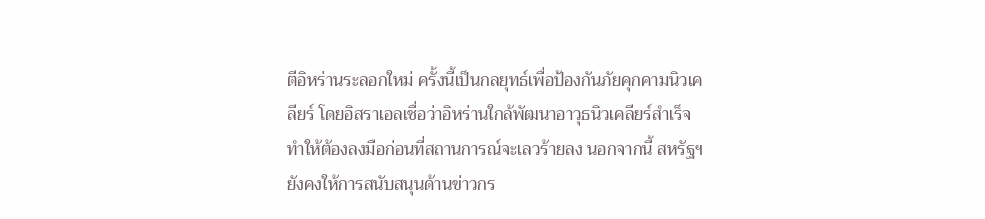ตีอิหร่านระลอกใหม่ ครั้งนี้เป็นกลยุทธ์เพื่อป้องกันภัยคุกคามนิวเคลียร์ โดยอิสราเอลเชื่อว่าอิหร่านใกล้พัฒนาอาวุธนิวเคลียร์สำเร็จ ทำให้ต้องลงมือก่อนที่สถานการณ์จะเลวร้ายลง นอกจากนี้ สหรัฐฯ ยังคงให้การสนับสนุนด้านข่าวกร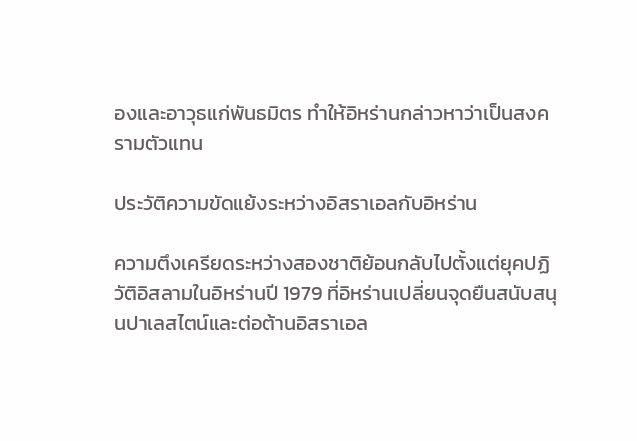องและอาวุธแก่พันธมิตร ทำให้อิหร่านกล่าวหาว่าเป็นสงครามตัวแทน

ประวัติความขัดแย้งระหว่างอิสราเอลกับอิหร่าน

ความตึงเครียดระหว่างสองชาติย้อนกลับไปตั้งแต่ยุคปฏิวัติอิสลามในอิหร่านปี 1979 ที่อิหร่านเปลี่ยนจุดยืนสนับสนุนปาเลสไตน์และต่อต้านอิสราเอล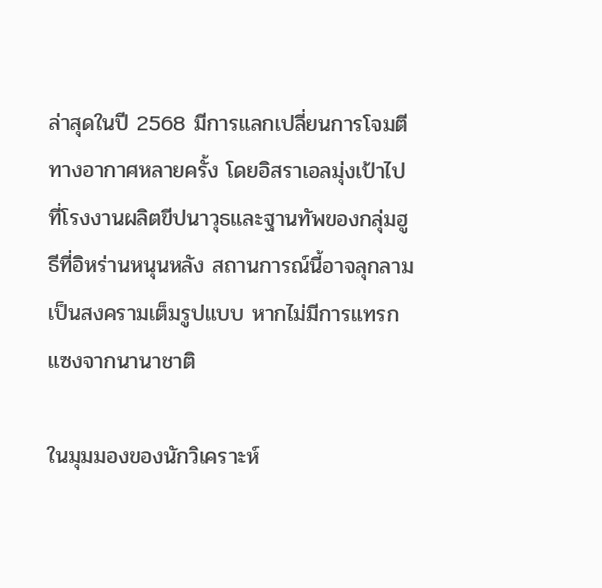ล่าสุดในปี 2568 มีการแลกเปลี่ยนการโจมตีทางอากาศหลายครั้ง โดยอิสราเอลมุ่งเป้าไปที่โรงงานผลิตขีปนาวุธและฐานทัพของกลุ่มฮูธีที่อิหร่านหนุนหลัง สถานการณ์นี้อาจลุกลามเป็นสงครามเต็มรูปแบบ หากไม่มีการแทรกแซงจากนานาชาติ

ในมุมมองของนักวิเคราะห์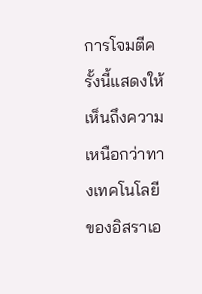การโจมตีครั้งนี้แสดงให้เห็นถึงความเหนือกว่าทางเทคโนโลยีของอิสราเอ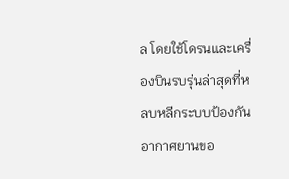ล โดยใช้โดรนและเครื่องบินรบรุ่นล่าสุดที่หลบหลีกระบบป้องกันอากาศยานขอ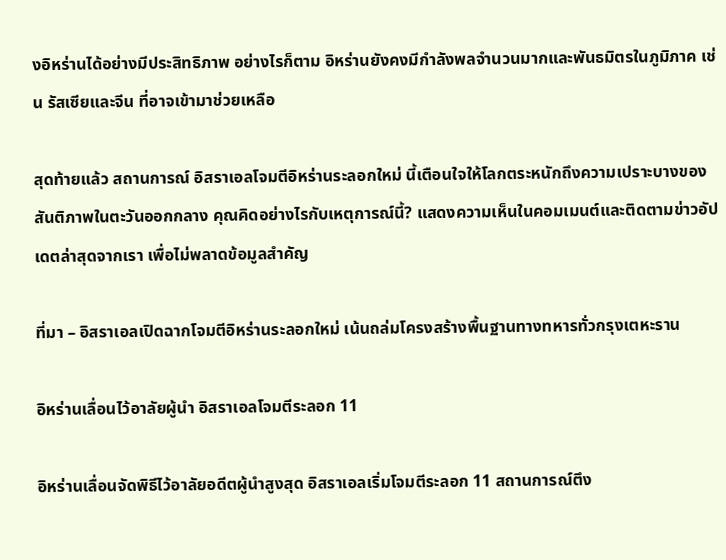งอิหร่านได้อย่างมีประสิทธิภาพ อย่างไรก็ตาม อิหร่านยังคงมีกำลังพลจำนวนมากและพันธมิตรในภูมิภาค เช่น รัสเซียและจีน ที่อาจเข้ามาช่วยเหลือ

สุดท้ายแล้ว สถานการณ์ อิสราเอลโจมตีอิหร่านระลอกใหม่ นี้เตือนใจให้โลกตระหนักถึงความเปราะบางของสันติภาพในตะวันออกกลาง คุณคิดอย่างไรกับเหตุการณ์นี้? แสดงความเห็นในคอมเมนต์และติดตามข่าวอัปเดตล่าสุดจากเรา เพื่อไม่พลาดข้อมูลสำคัญ

ที่มา – อิสราเอลเปิดฉากโจมตีอิหร่านระลอกใหม่ เน้นถล่มโครงสร้างพื้นฐานทางทหารทั่วกรุงเตหะราน

อิหร่านเลื่อนไว้อาลัยผู้นำ อิสราเอลโจมตีระลอก 11

อิหร่านเลื่อนจัดพิธีไว้อาลัยอดีตผู้นำสูงสุด อิสราเอลเริ่มโจมตีระลอก 11 สถานการณ์ตึง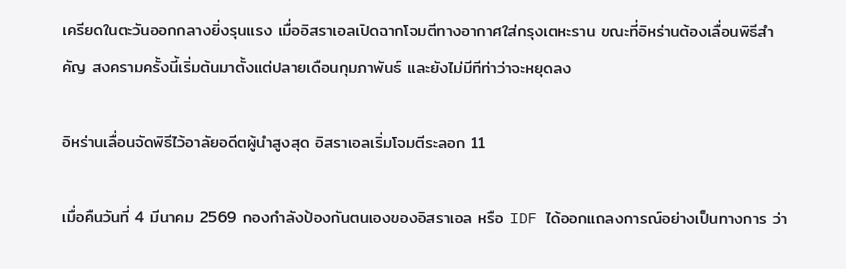เครียดในตะวันออกกลางยิ่งรุนแรง เมื่ออิสราเอลเปิดฉากโจมตีทางอากาศใส่กรุงเตหะราน ขณะที่อิหร่านต้องเลื่อนพิธีสำคัญ สงครามครั้งนี้เริ่มต้นมาตั้งแต่ปลายเดือนกุมภาพันธ์ และยังไม่มีทีท่าว่าจะหยุดลง

อิหร่านเลื่อนจัดพิธีไว้อาลัยอดีตผู้นำสูงสุด อิสราเอลเริ่มโจมตีระลอก 11

เมื่อคืนวันที่ 4 มีนาคม 2569 กองกำลังป้องกันตนเองของอิสราเอล หรือ IDF ได้ออกแถลงการณ์อย่างเป็นทางการ ว่า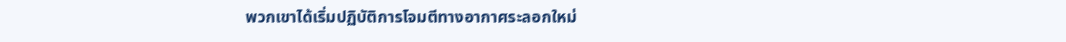พวกเขาได้เริ่มปฏิบัติการโจมตีทางอากาศระลอกใหม่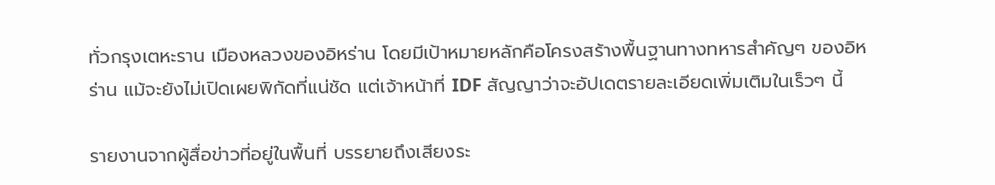ทั่วกรุงเตหะราน เมืองหลวงของอิหร่าน โดยมีเป้าหมายหลักคือโครงสร้างพื้นฐานทางทหารสำคัญๆ ของอิหร่าน แม้จะยังไม่เปิดเผยพิกัดที่แน่ชัด แต่เจ้าหน้าที่ IDF สัญญาว่าจะอัปเดตรายละเอียดเพิ่มเติมในเร็วๆ นี้

รายงานจากผู้สื่อข่าวที่อยู่ในพื้นที่ บรรยายถึงเสียงระ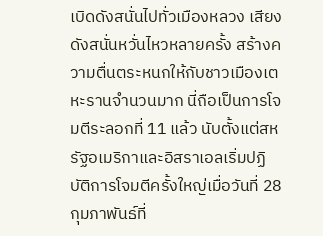เบิดดังสนั่นไปทั่วเมืองหลวง เสียงดังสนั่นหวั่นไหวหลายครั้ง สร้างความตื่นตระหนกให้กับชาวเมืองเตหะรานจำนวนมาก นี่ถือเป็นการโจมตีระลอกที่ 11 แล้ว นับตั้งแต่สหรัฐอเมริกาและอิสราเอลเริ่มปฏิบัติการโจมตีครั้งใหญ่เมื่อวันที่ 28 กุมภาพันธ์ที่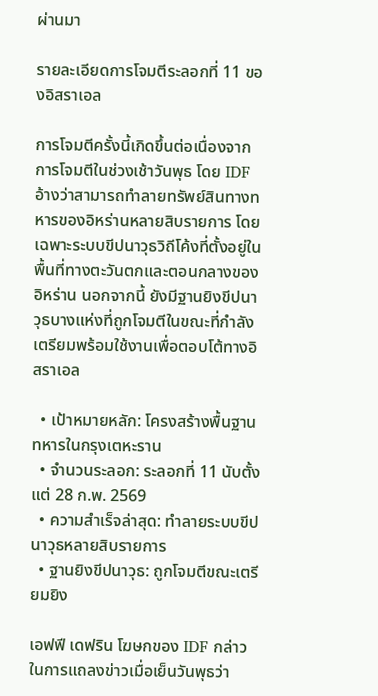ผ่านมา

รายละเอียดการโจมตีระลอกที่ 11 ของอิสราเอล

การโจมตีครั้งนี้เกิดขึ้นต่อเนื่องจากการโจมตีในช่วงเช้าวันพุธ โดย IDF อ้างว่าสามารถทำลายทรัพย์สินทางทหารของอิหร่านหลายสิบรายการ โดยเฉพาะระบบขีปนาวุธวิถีโค้งที่ตั้งอยู่ในพื้นที่ทางตะวันตกและตอนกลางของอิหร่าน นอกจากนี้ ยังมีฐานยิงขีปนาวุธบางแห่งที่ถูกโจมตีในขณะที่กำลังเตรียมพร้อมใช้งานเพื่อตอบโต้ทางอิสราเอล

  • เป้าหมายหลัก: โครงสร้างพื้นฐานทหารในกรุงเตหะราน
  • จำนวนระลอก: ระลอกที่ 11 นับตั้งแต่ 28 ก.พ. 2569
  • ความสำเร็จล่าสุด: ทำลายระบบขีปนาวุธหลายสิบรายการ
  • ฐานยิงขีปนาวุธ: ถูกโจมตีขณะเตรียมยิง

เอฟฟี เดฟริน โฆษกของ IDF กล่าวในการแถลงข่าวเมื่อเย็นวันพุธว่า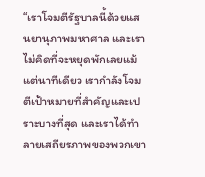“เราโจมตีรัฐบาลนี้ด้วยแสนยานุภาพมหาศาล และเราไม่คิดที่จะหยุดพักเลยแม้แต่นาทีเดียว เรากำลังโจมตีเป้าหมายที่สำคัญและเปราะบางที่สุด และเราได้ทำลายเสถียรภาพของพวกเขา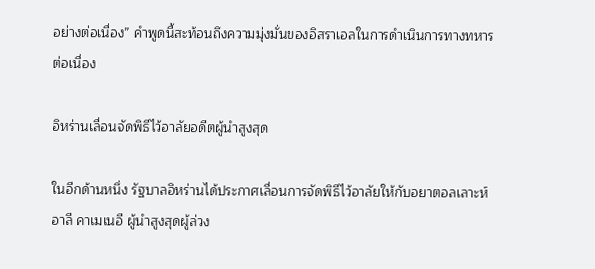อย่างต่อเนื่อง” คำพูดนี้สะท้อนถึงความมุ่งมั่นของอิสราเอลในการดำเนินการทางทหารต่อเนื่อง

อิหร่านเลื่อนจัดพิธีไว้อาลัยอดีตผู้นำสูงสุด

ในอีกด้านหนึ่ง รัฐบาลอิหร่านได้ประกาศเลื่อนการจัดพิธีไว้อาลัยให้กับอยาตอลเลาะห์ อาลี คาเมเนอี ผู้นำสูงสุดผู้ล่วง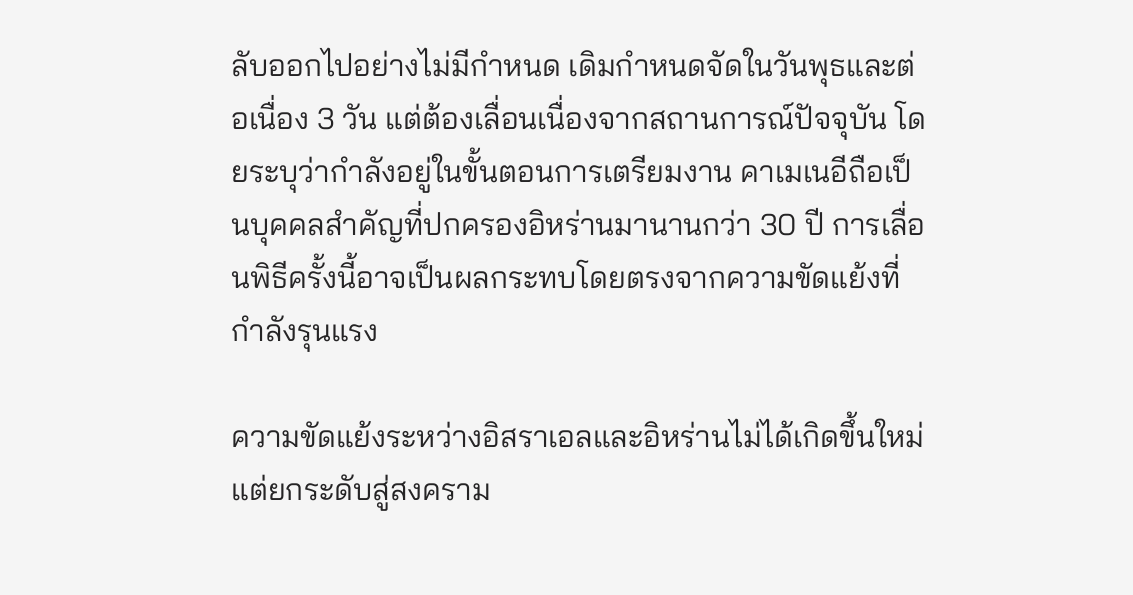ลับออกไปอย่างไม่มีกำหนด เดิมกำหนดจัดในวันพุธและต่อเนื่อง 3 วัน แต่ต้องเลื่อนเนื่องจากสถานการณ์ปัจจุบัน โดยระบุว่ากำลังอยู่ในขั้นตอนการเตรียมงาน คาเมเนอีถือเป็นบุคคลสำคัญที่ปกครองอิหร่านมานานกว่า 30 ปี การเลื่อนพิธีครั้งนี้อาจเป็นผลกระทบโดยตรงจากความขัดแย้งที่กำลังรุนแรง

ความขัดแย้งระหว่างอิสราเอลและอิหร่านไม่ได้เกิดขึ้นใหม่ แต่ยกระดับสู่สงคราม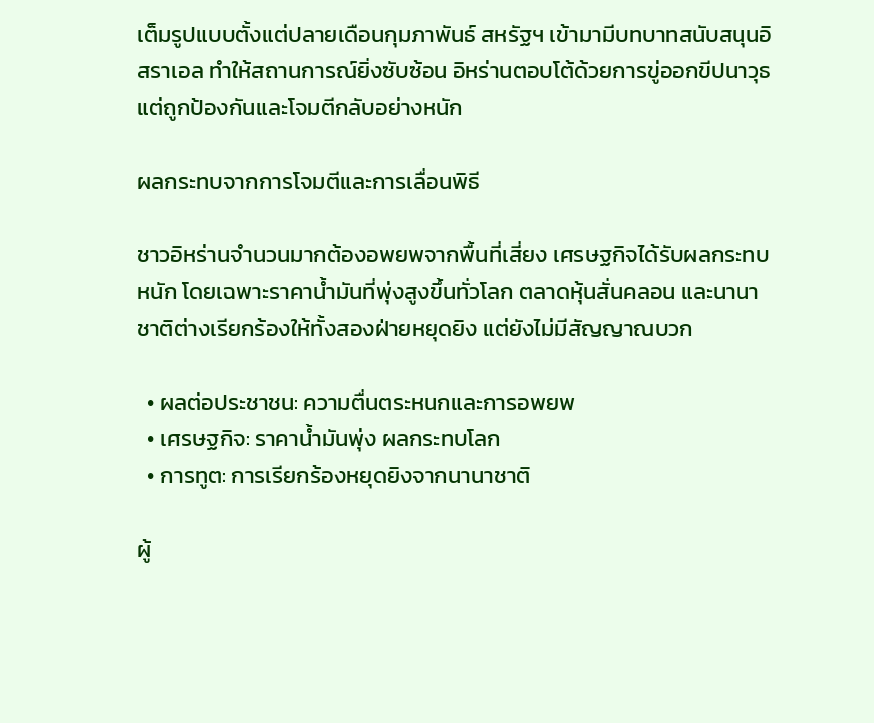เต็มรูปแบบตั้งแต่ปลายเดือนกุมภาพันธ์ สหรัฐฯ เข้ามามีบทบาทสนับสนุนอิสราเอล ทำให้สถานการณ์ยิ่งซับซ้อน อิหร่านตอบโต้ด้วยการขู่ออกขีปนาวุธ แต่ถูกป้องกันและโจมตีกลับอย่างหนัก

ผลกระทบจากการโจมตีและการเลื่อนพิธี

ชาวอิหร่านจำนวนมากต้องอพยพจากพื้นที่เสี่ยง เศรษฐกิจได้รับผลกระทบหนัก โดยเฉพาะราคาน้ำมันที่พุ่งสูงขึ้นทั่วโลก ตลาดหุ้นสั่นคลอน และนานาชาติต่างเรียกร้องให้ทั้งสองฝ่ายหยุดยิง แต่ยังไม่มีสัญญาณบวก

  • ผลต่อประชาชน: ความตื่นตระหนกและการอพยพ
  • เศรษฐกิจ: ราคาน้ำมันพุ่ง ผลกระทบโลก
  • การทูต: การเรียกร้องหยุดยิงจากนานาชาติ

ผู้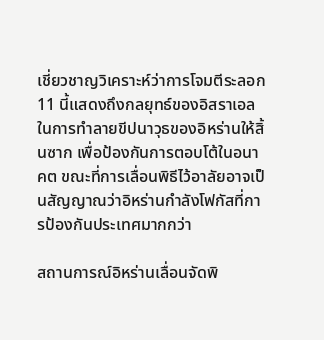เชี่ยวชาญวิเคราะห์ว่าการโจมตีระลอก 11 นี้แสดงถึงกลยุทธ์ของอิสราเอลในการทำลายขีปนาวุธของอิหร่านให้สิ้นซาก เพื่อป้องกันการตอบโต้ในอนาคต ขณะที่การเลื่อนพิธีไว้อาลัยอาจเป็นสัญญาณว่าอิหร่านกำลังโฟกัสที่การป้องกันประเทศมากกว่า

สถานการณ์อิหร่านเลื่อนจัดพิ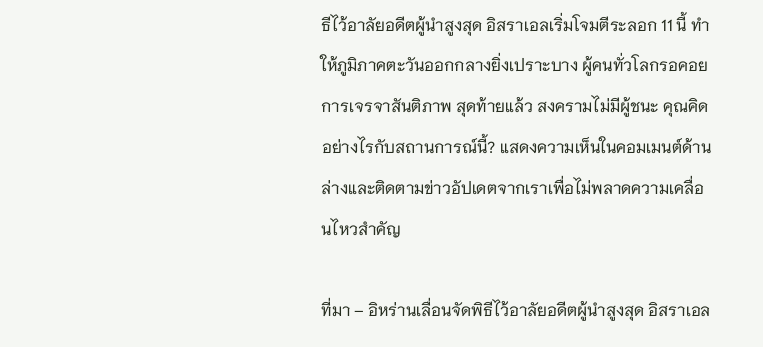ธีไว้อาลัยอดีตผู้นำสูงสุด อิสราเอลเริ่มโจมตีระลอก 11 นี้ ทำให้ภูมิภาคตะวันออกกลางยิ่งเปราะบาง ผู้คนทั่วโลกรอคอยการเจรจาสันติภาพ สุดท้ายแล้ว สงครามไม่มีผู้ชนะ คุณคิดอย่างไรกับสถานการณ์นี้? แสดงความเห็นในคอมเมนต์ด้านล่างและติดตามข่าวอัปเดตจากเราเพื่อไม่พลาดความเคลื่อนไหวสำคัญ

ที่มา – อิหร่านเลื่อนจัดพิธีไว้อาลัยอดีตผู้นำสูงสุด อิสราเอล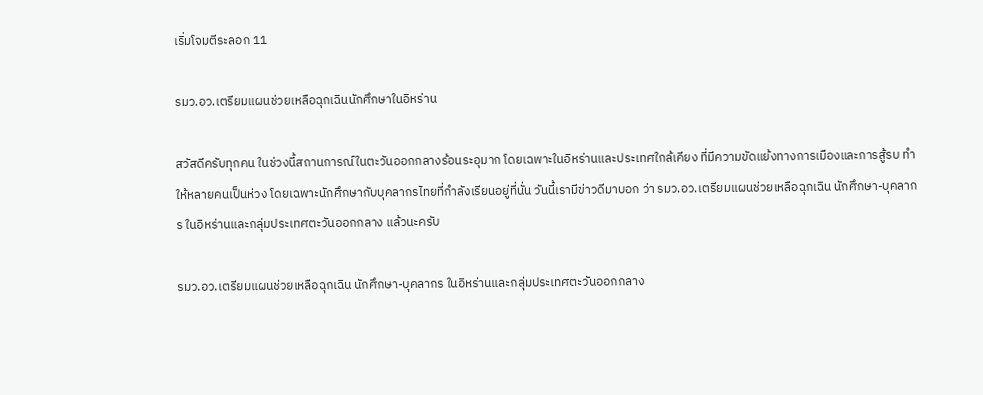เริ่มโจมตีระลอก 11

รมว.อว.เตรียมแผนช่วยเหลือฉุกเฉินนักศึกษาในอิหร่าน

สวัสดีครับทุกคน ในช่วงนี้สถานการณ์ในตะวันออกกลางร้อนระอุมาก โดยเฉพาะในอิหร่านและประเทศใกล้เคียง ที่มีความขัดแย้งทางการเมืองและการสู้รบ ทำให้หลายคนเป็นห่วง โดยเฉพาะนักศึกษากับบุคลากรไทยที่กำลังเรียนอยู่ที่นั่น วันนี้เรามีข่าวดีมาบอก ว่า รมว.อว.เตรียมแผนช่วยเหลือฉุกเฉิน นักศึกษา-บุคลากร ในอิหร่านและกลุ่มประเทศตะวันออกกลาง แล้วนะครับ

รมว.อว.เตรียมแผนช่วยเหลือฉุกเฉิน นักศึกษา-บุคลากร ในอิหร่านและกลุ่มประเทศตะวันออกกลาง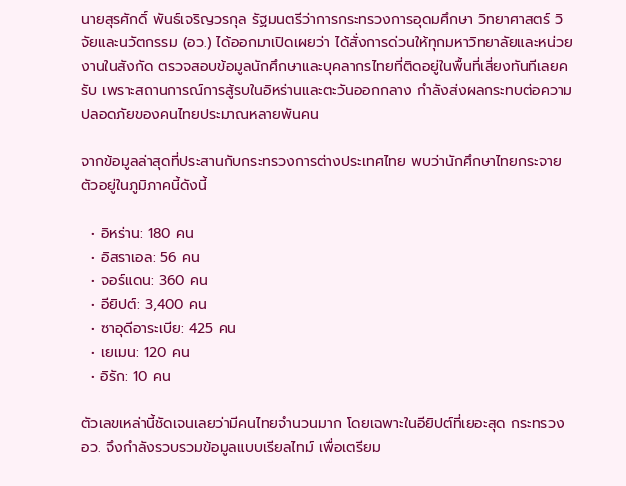นายสุรศักดิ์ พันธ์เจริญวรกุล รัฐมนตรีว่าการกระทรวงการอุดมศึกษา วิทยาศาสตร์ วิจัยและนวัตกรรม (อว.) ได้ออกมาเปิดเผยว่า ได้สั่งการด่วนให้ทุกมหาวิทยาลัยและหน่วยงานในสังกัด ตรวจสอบข้อมูลนักศึกษาและบุคลากรไทยที่ติดอยู่ในพื้นที่เสี่ยงทันทีเลยครับ เพราะสถานการณ์การสู้รบในอิหร่านและตะวันออกกลาง กำลังส่งผลกระทบต่อความปลอดภัยของคนไทยประมาณหลายพันคน

จากข้อมูลล่าสุดที่ประสานกับกระทรวงการต่างประเทศไทย พบว่านักศึกษาไทยกระจายตัวอยู่ในภูมิภาคนี้ดังนี้

  • อิหร่าน: 180 คน
  • อิสราเอล: 56 คน
  • จอร์แดน: 360 คน
  • อียิปต์: 3,400 คน
  • ซาอุดีอาระเบีย: 425 คน
  • เยเมน: 120 คน
  • อิรัก: 10 คน

ตัวเลขเหล่านี้ชัดเจนเลยว่ามีคนไทยจำนวนมาก โดยเฉพาะในอียิปต์ที่เยอะสุด กระทรวง อว. จึงกำลังรวบรวมข้อมูลแบบเรียลไทม์ เพื่อเตรียม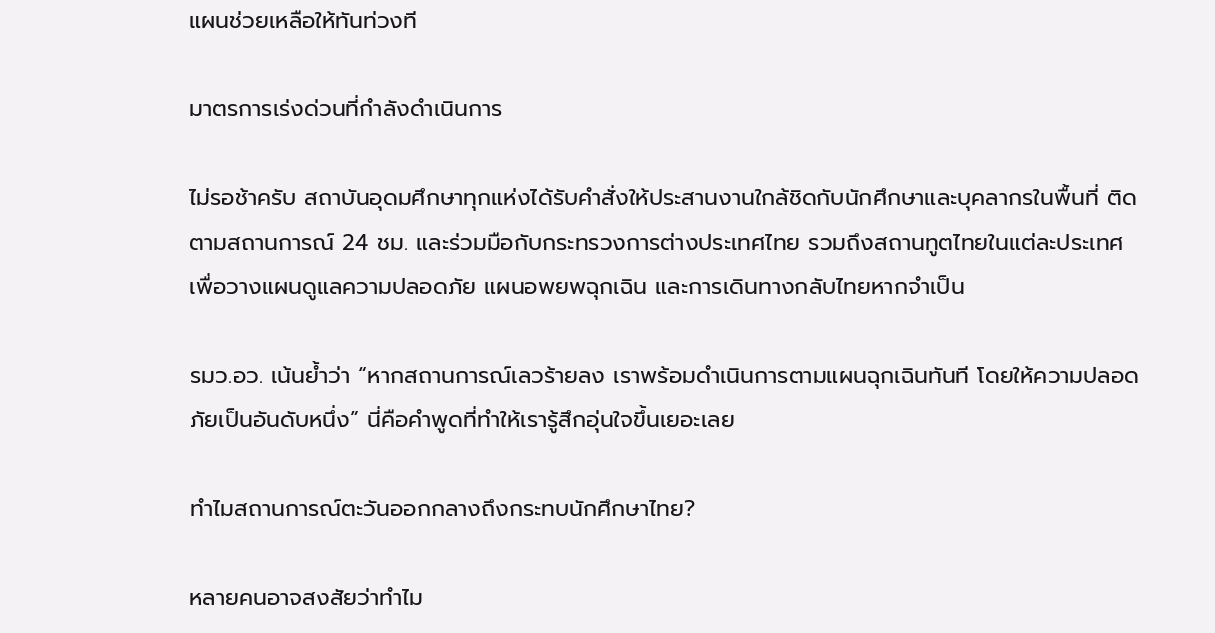แผนช่วยเหลือให้ทันท่วงที

มาตรการเร่งด่วนที่กำลังดำเนินการ

ไม่รอช้าครับ สถาบันอุดมศึกษาทุกแห่งได้รับคำสั่งให้ประสานงานใกล้ชิดกับนักศึกษาและบุคลากรในพื้นที่ ติดตามสถานการณ์ 24 ชม. และร่วมมือกับกระทรวงการต่างประเทศไทย รวมถึงสถานทูตไทยในแต่ละประเทศ เพื่อวางแผนดูแลความปลอดภัย แผนอพยพฉุกเฉิน และการเดินทางกลับไทยหากจำเป็น

รมว.อว. เน้นย้ำว่า “หากสถานการณ์เลวร้ายลง เราพร้อมดำเนินการตามแผนฉุกเฉินทันที โดยให้ความปลอดภัยเป็นอันดับหนึ่ง” นี่คือคำพูดที่ทำให้เรารู้สึกอุ่นใจขึ้นเยอะเลย

ทำไมสถานการณ์ตะวันออกกลางถึงกระทบนักศึกษาไทย?

หลายคนอาจสงสัยว่าทำไม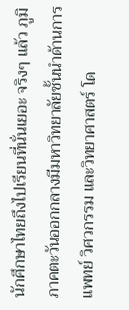นักศึกษาไทยถึงไปเรียนที่นั่นเยอะ จริงๆ แล้ว ภูมิภาคตะวันออกกลางมีมหาวิทยาลัยชั้นนำด้านการแพทย์ วิศวกรรม และวิทยาศาสตร์ โด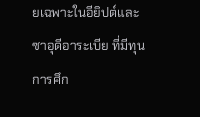ยเฉพาะในอียิปต์และซาอุดีอาระเบีย ที่มีทุนการศึก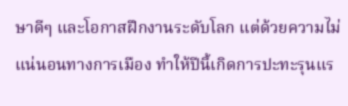ษาดีๆ และโอกาสฝึกงานระดับโลก แต่ด้วยความไม่แน่นอนทางการเมือง ทำให้ปีนี้เกิดการปะทะรุนแร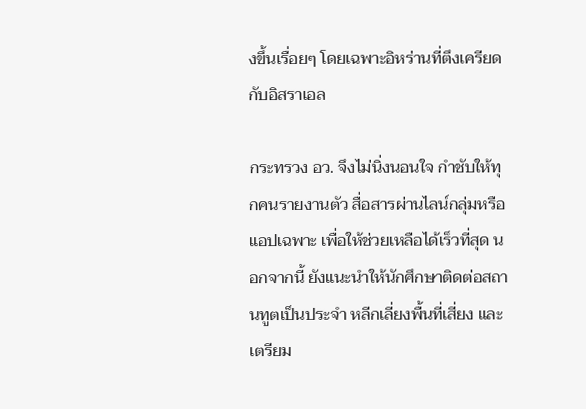งขึ้นเรื่อยๆ โดยเฉพาะอิหร่านที่ตึงเครียดกับอิสราเอล

กระทรวง อว. จึงไม่นิ่งนอนใจ กำชับให้ทุกคนรายงานตัว สื่อสารผ่านไลน์กลุ่มหรือแอปเฉพาะ เพื่อให้ช่วยเหลือได้เร็วที่สุด นอกจากนี้ ยังแนะนำให้นักศึกษาติดต่อสถานทูตเป็นประจำ หลีกเลี่ยงพื้นที่เสี่ยง และเตรียม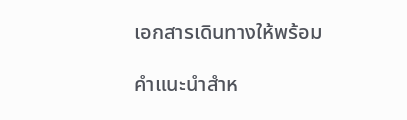เอกสารเดินทางให้พร้อม

คำแนะนำสำห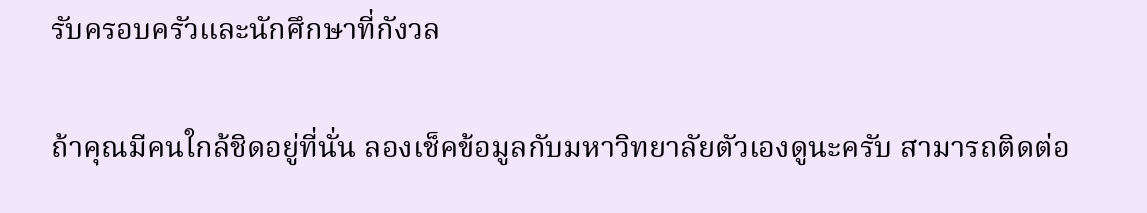รับครอบครัวและนักศึกษาที่กังวล

ถ้าคุณมีคนใกล้ชิดอยู่ที่นั่น ลองเช็คข้อมูลกับมหาวิทยาลัยตัวเองดูนะครับ สามารถติดต่อ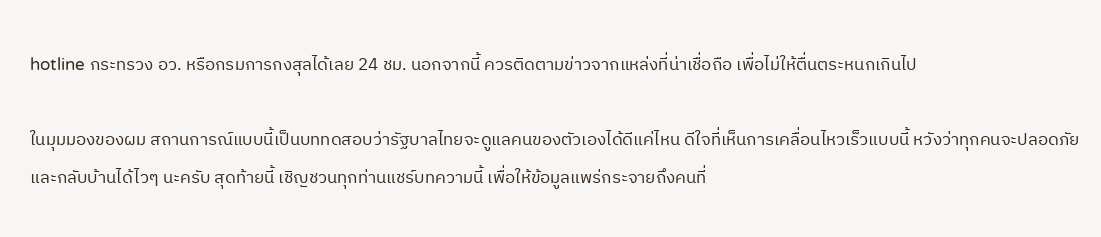hotline กระทรวง อว. หรือกรมการกงสุลได้เลย 24 ชม. นอกจากนี้ ควรติดตามข่าวจากแหล่งที่น่าเชื่อถือ เพื่อไม่ให้ตื่นตระหนกเกินไป

ในมุมมองของผม สถานการณ์แบบนี้เป็นบททดสอบว่ารัฐบาลไทยจะดูแลคนของตัวเองได้ดีแค่ไหน ดีใจที่เห็นการเคลื่อนไหวเร็วแบบนี้ หวังว่าทุกคนจะปลอดภัยและกลับบ้านได้ไวๆ นะครับ สุดท้ายนี้ เชิญชวนทุกท่านแชร์บทความนี้ เพื่อให้ข้อมูลแพร่กระจายถึงคนที่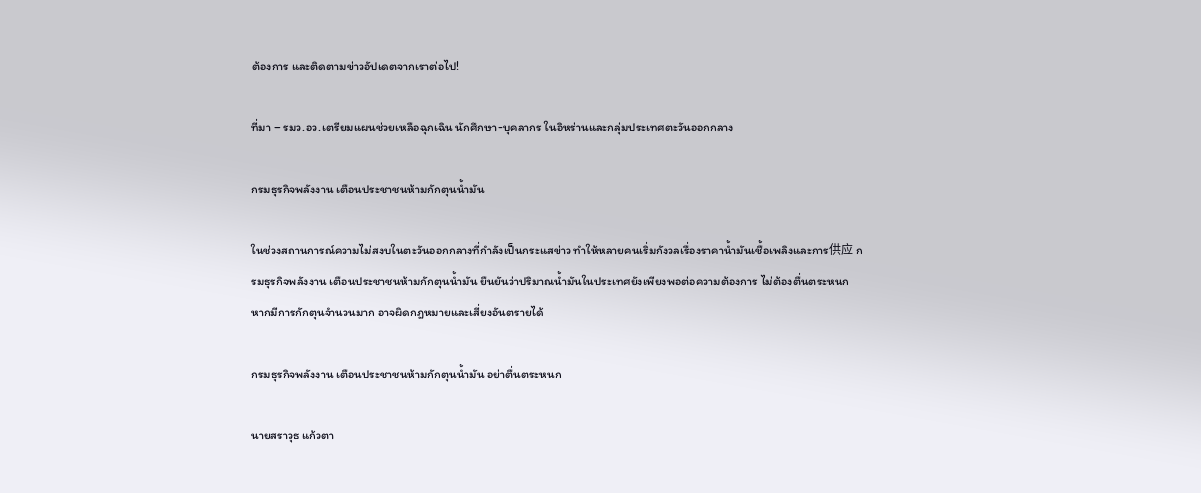ต้องการ และติดตามข่าวอัปเดตจากเราต่อไป!

ที่มา – รมว.อว.เตรียมแผนช่วยเหลือฉุกเฉิน นักศึกษา-บุคลากร ในอิหร่านและกลุ่มประเทศตะวันออกกลาง

กรมธุรกิจพลังงาน เตือนประชาชนห้ามกักตุนน้ำมัน

ในช่วงสถานการณ์ความไม่สงบในตะวันออกกลางที่กำลังเป็นกระแสข่าว ทำให้หลายคนเริ่มกังวลเรื่องราคาน้ำมันเชื้อเพลิงและการ供应 กรมธุรกิจพลังงาน เตือนประชาชนห้ามกักตุนน้ำมัน ยืนยันว่าปริมาณน้ำมันในประเทศยังเพียงพอต่อความต้องการ ไม่ต้องตื่นตระหนก หากมีการกักตุนจำนวนมาก อาจผิดกฎหมายและเสี่ยงอันตรายได้

กรมธุรกิจพลังงาน เตือนประชาชนห้ามกักตุนน้ำมัน อย่าตื่นตระหนก

นายสราวุธ แก้วตา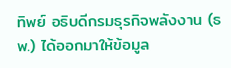ทิพย์ อธิบดีกรมธุรกิจพลังงาน (ธพ.) ได้ออกมาให้ข้อมูล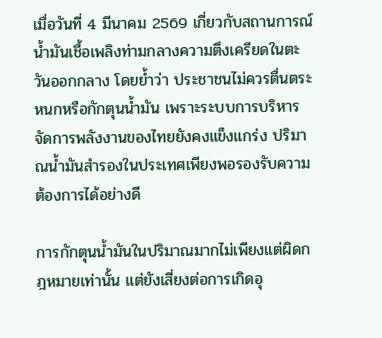เมื่อวันที่ 4 มีนาคม 2569 เกี่ยวกับสถานการณ์น้ำมันเชื้อเพลิงท่ามกลางความตึงเครียดในตะวันออกกลาง โดยย้ำว่า ประชาชนไม่ควรตื่นตระหนกหรือกักตุนน้ำมัน เพราะระบบการบริหารจัดการพลังงานของไทยยังคงแข็งแกร่ง ปริมาณน้ำมันสำรองในประเทศเพียงพอรองรับความต้องการได้อย่างดี

การกักตุนน้ำมันในปริมาณมากไม่เพียงแต่ผิดกฎหมายเท่านั้น แต่ยังเสี่ยงต่อการเกิดอุ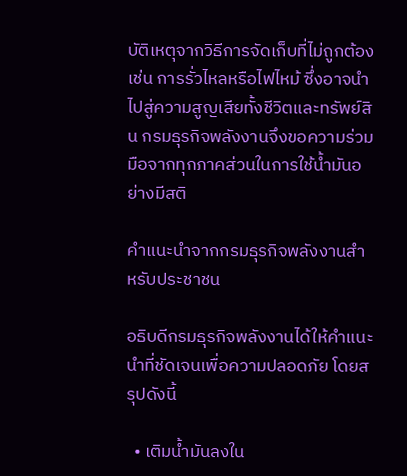บัติเหตุจากวิธีการจัดเก็บที่ไม่ถูกต้อง เช่น การรั่วไหลหรือไฟไหม้ ซึ่งอาจนำไปสู่ความสูญเสียทั้งชีวิตและทรัพย์สิน กรมธุรกิจพลังงานจึงขอความร่วมมือจากทุกภาคส่วนในการใช้น้ำมันอย่างมีสติ

คำแนะนำจากกรมธุรกิจพลังงานสำหรับประชาชน

อธิบดีกรมธุรกิจพลังงานได้ให้คำแนะนำที่ชัดเจนเพื่อความปลอดภัย โดยสรุปดังนี้

  • เติมน้ำมันลงใน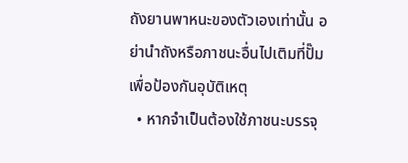ถังยานพาหนะของตัวเองเท่านั้น อย่านำถังหรือภาชนะอื่นไปเติมที่ปั๊ม เพื่อป้องกันอุบัติเหตุ
  • หากจำเป็นต้องใช้ภาชนะบรรจุ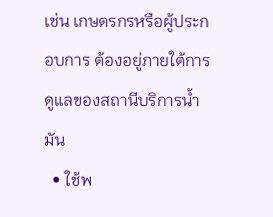เช่น เกษตรกรหรือผู้ประกอบการ ต้องอยู่ภายใต้การดูแลของสถานีบริการน้ำมัน
  • ใช้พ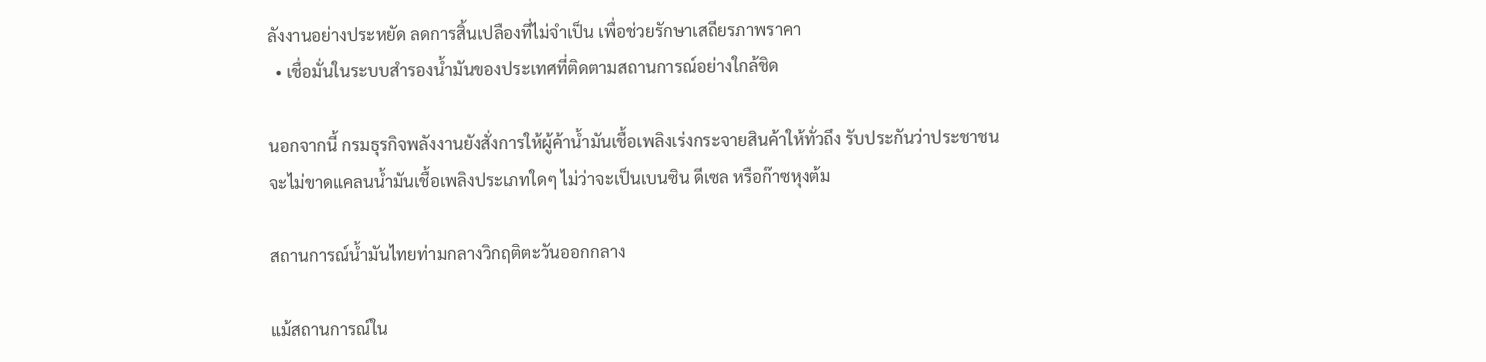ลังงานอย่างประหยัด ลดการสิ้นเปลืองที่ไม่จำเป็น เพื่อช่วยรักษาเสถียรภาพราคา
  • เชื่อมั่นในระบบสำรองน้ำมันของประเทศที่ติดตามสถานการณ์อย่างใกล้ชิด

นอกจากนี้ กรมธุรกิจพลังงานยังสั่งการให้ผู้ค้าน้ำมันเชื้อเพลิงเร่งกระจายสินค้าให้ทั่วถึง รับประกันว่าประชาชนจะไม่ขาดแคลนน้ำมันเชื้อเพลิงประเภทใดๆ ไม่ว่าจะเป็นเบนซิน ดีเซล หรือก๊าซหุงต้ม

สถานการณ์น้ำมันไทยท่ามกลางวิกฤติตะวันออกกลาง

แม้สถานการณ์ใน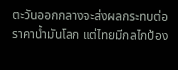ตะวันออกกลางจะส่งผลกระทบต่อราคาน้ำมันโลก แต่ไทยมีกลไกป้อง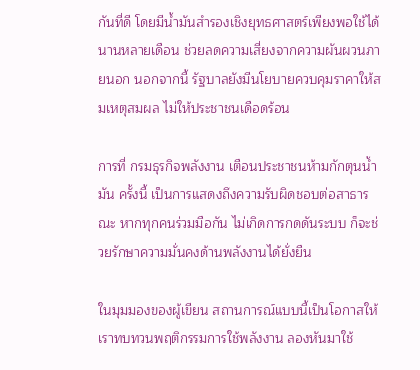กันที่ดี โดยมีน้ำมันสำรองเชิงยุทธศาสตร์เพียงพอใช้ได้นานหลายเดือน ช่วยลดความเสี่ยงจากความผันผวนภายนอก นอกจากนี้ รัฐบาลยังมีนโยบายควบคุมราคาให้สมเหตุสมผล ไม่ให้ประชาชนเดือดร้อน

การที่ กรมธุรกิจพลังงาน เตือนประชาชนห้ามกักตุนน้ำมัน ครั้งนี้ เป็นการแสดงถึงความรับผิดชอบต่อสาธารณะ หากทุกคนร่วมมือกัน ไม่เกิดการกดดันระบบ ก็จะช่วยรักษาความมั่นคงด้านพลังงานได้ยั่งยืน

ในมุมมองของผู้เขียน สถานการณ์แบบนี้เป็นโอกาสให้เราทบทวนพฤติกรรมการใช้พลังงาน ลองหันมาใช้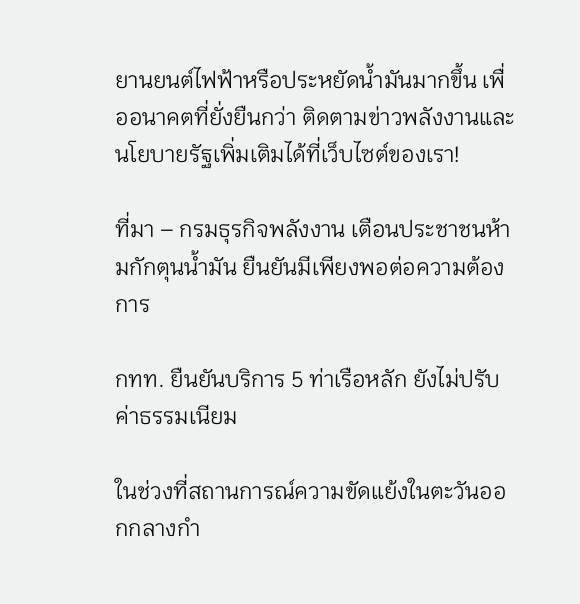ยานยนต์ไฟฟ้าหรือประหยัดน้ำมันมากขึ้น เพื่ออนาคตที่ยั่งยืนกว่า ติดตามข่าวพลังงานและนโยบายรัฐเพิ่มเติมได้ที่เว็บไซต์ของเรา!

ที่มา – กรมธุรกิจพลังงาน เตือนประชาชนห้ามกักตุนน้ำมัน ยืนยันมีเพียงพอต่อความต้องการ

กทท. ยืนยันบริการ 5 ท่าเรือหลัก ยังไม่ปรับค่าธรรมเนียม

ในช่วงที่สถานการณ์ความขัดแย้งในตะวันออกกลางกำ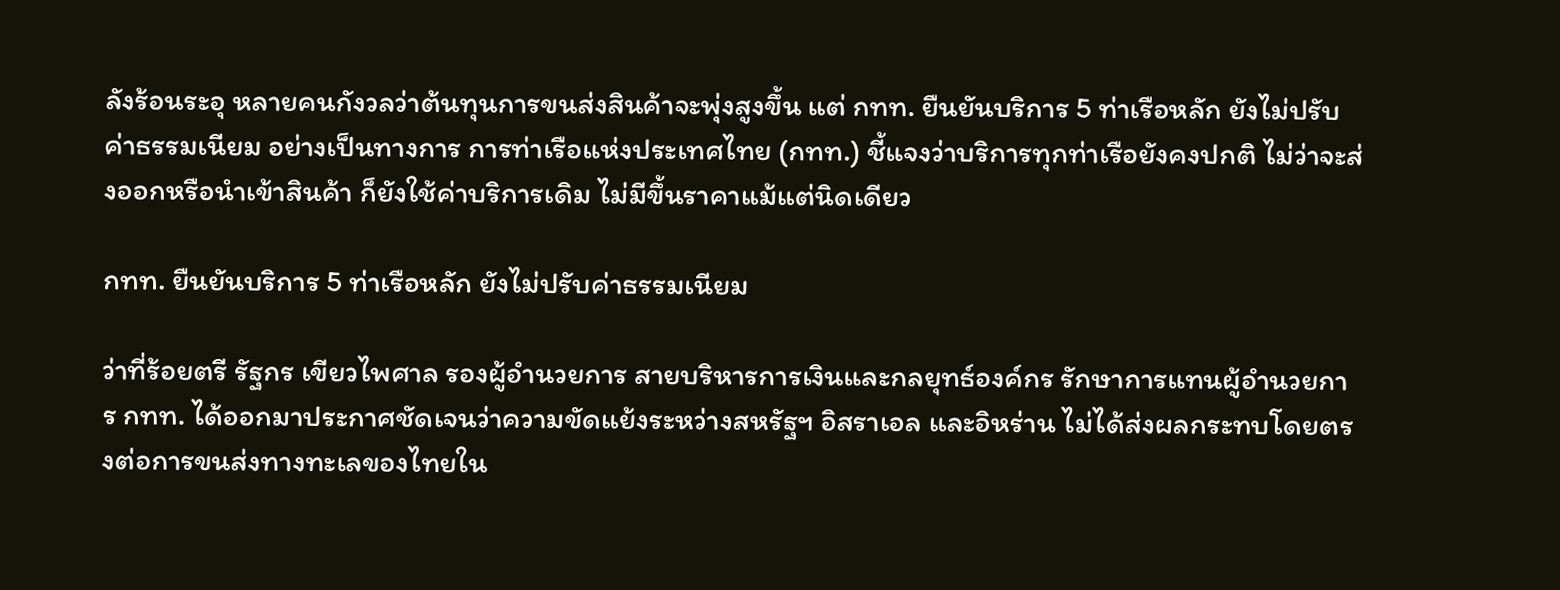ลังร้อนระอุ หลายคนกังวลว่าต้นทุนการขนส่งสินค้าจะพุ่งสูงขึ้น แต่ กทท. ยืนยันบริการ 5 ท่าเรือหลัก ยังไม่ปรับค่าธรรมเนียม อย่างเป็นทางการ การท่าเรือแห่งประเทศไทย (กทท.) ชี้แจงว่าบริการทุกท่าเรือยังคงปกติ ไม่ว่าจะส่งออกหรือนำเข้าสินค้า ก็ยังใช้ค่าบริการเดิม ไม่มีขึ้นราคาแม้แต่นิดเดียว

กทท. ยืนยันบริการ 5 ท่าเรือหลัก ยังไม่ปรับค่าธรรมเนียม

ว่าที่ร้อยตรี รัฐกร เขียวไพศาล รองผู้อำนวยการ สายบริหารการเงินและกลยุทธ์องค์กร รักษาการแทนผู้อำนวยการ กทท. ได้ออกมาประกาศชัดเจนว่าความขัดแย้งระหว่างสหรัฐฯ อิสราเอล และอิหร่าน ไม่ได้ส่งผลกระทบโดยตรงต่อการขนส่งทางทะเลของไทยใน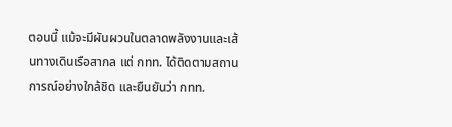ตอนนี้ แม้จะมีผันผวนในตลาดพลังงานและเส้นทางเดินเรือสากล แต่ กทท. ได้ติดตามสถานการณ์อย่างใกล้ชิด และยืนยันว่า กทท.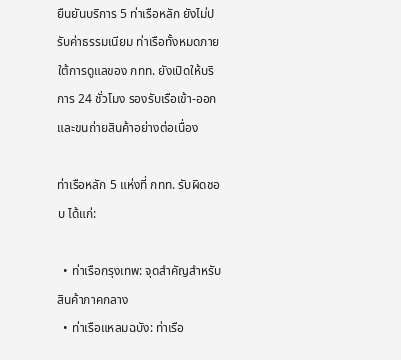ยืนยันบริการ 5 ท่าเรือหลัก ยังไม่ปรับค่าธรรมเนียม ท่าเรือทั้งหมดภายใต้การดูแลของ กทท. ยังเปิดให้บริการ 24 ชั่วโมง รองรับเรือเข้า-ออกและขนถ่ายสินค้าอย่างต่อเนื่อง

ท่าเรือหลัก 5 แห่งที่ กทท. รับผิดชอบ ได้แก่:

  • ท่าเรือกรุงเทพ: จุดสำคัญสำหรับสินค้าภาคกลาง
  • ท่าเรือแหลมฉบัง: ท่าเรือ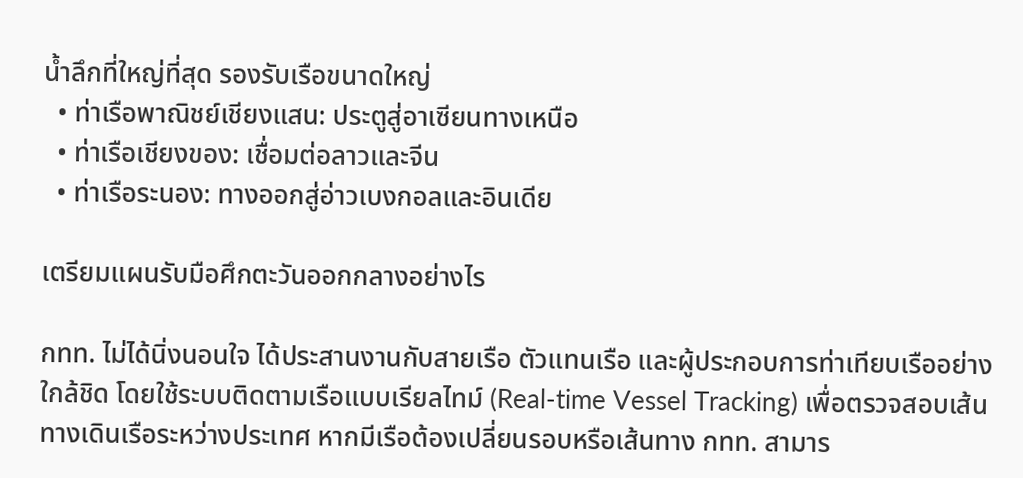น้ำลึกที่ใหญ่ที่สุด รองรับเรือขนาดใหญ่
  • ท่าเรือพาณิชย์เชียงแสน: ประตูสู่อาเซียนทางเหนือ
  • ท่าเรือเชียงของ: เชื่อมต่อลาวและจีน
  • ท่าเรือระนอง: ทางออกสู่อ่าวเบงกอลและอินเดีย

เตรียมแผนรับมือศึกตะวันออกกลางอย่างไร

กทท. ไม่ได้นิ่งนอนใจ ได้ประสานงานกับสายเรือ ตัวแทนเรือ และผู้ประกอบการท่าเทียบเรืออย่างใกล้ชิด โดยใช้ระบบติดตามเรือแบบเรียลไทม์ (Real-time Vessel Tracking) เพื่อตรวจสอบเส้นทางเดินเรือระหว่างประเทศ หากมีเรือต้องเปลี่ยนรอบหรือเส้นทาง กทท. สามาร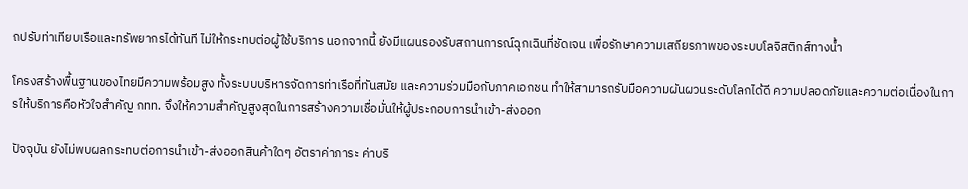ถปรับท่าเทียบเรือและทรัพยากรได้ทันที ไม่ให้กระทบต่อผู้ใช้บริการ นอกจากนี้ ยังมีแผนรองรับสถานการณ์ฉุกเฉินที่ชัดเจน เพื่อรักษาความเสถียรภาพของระบบโลจิสติกส์ทางน้ำ

โครงสร้างพื้นฐานของไทยมีความพร้อมสูง ทั้งระบบบริหารจัดการท่าเรือที่ทันสมัย และความร่วมมือกับภาคเอกชน ทำให้สามารถรับมือความผันผวนระดับโลกได้ดี ความปลอดภัยและความต่อเนื่องในการให้บริการคือหัวใจสำคัญ กทท. จึงให้ความสำคัญสูงสุดในการสร้างความเชื่อมั่นให้ผู้ประกอบการนำเข้า-ส่งออก

ปัจจุบัน ยังไม่พบผลกระทบต่อการนำเข้า-ส่งออกสินค้าใดๆ อัตราค่าภาระ ค่าบริ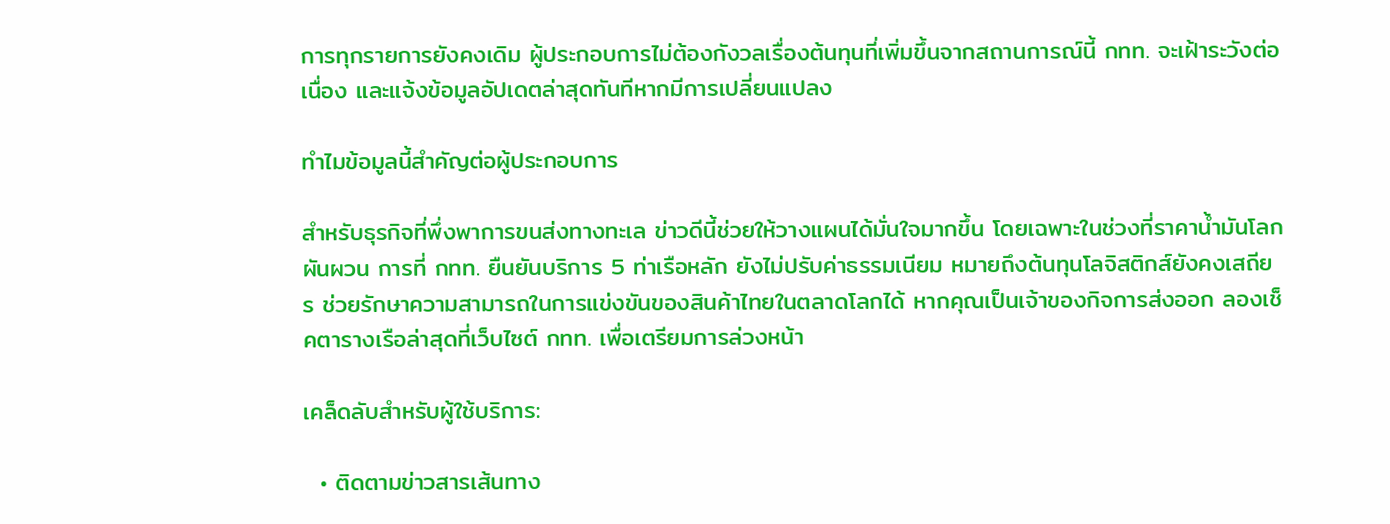การทุกรายการยังคงเดิม ผู้ประกอบการไม่ต้องกังวลเรื่องต้นทุนที่เพิ่มขึ้นจากสถานการณ์นี้ กทท. จะเฝ้าระวังต่อเนื่อง และแจ้งข้อมูลอัปเดตล่าสุดทันทีหากมีการเปลี่ยนแปลง

ทำไมข้อมูลนี้สำคัญต่อผู้ประกอบการ

สำหรับธุรกิจที่พึ่งพาการขนส่งทางทะเล ข่าวดีนี้ช่วยให้วางแผนได้มั่นใจมากขึ้น โดยเฉพาะในช่วงที่ราคาน้ำมันโลกผันผวน การที่ กทท. ยืนยันบริการ 5 ท่าเรือหลัก ยังไม่ปรับค่าธรรมเนียม หมายถึงต้นทุนโลจิสติกส์ยังคงเสถียร ช่วยรักษาความสามารถในการแข่งขันของสินค้าไทยในตลาดโลกได้ หากคุณเป็นเจ้าของกิจการส่งออก ลองเช็คตารางเรือล่าสุดที่เว็บไซต์ กทท. เพื่อเตรียมการล่วงหน้า

เคล็ดลับสำหรับผู้ใช้บริการ:

  • ติดตามข่าวสารเส้นทาง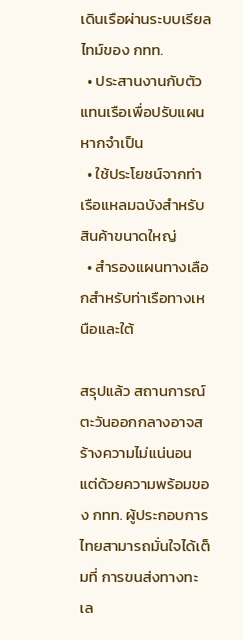เดินเรือผ่านระบบเรียลไทม์ของ กทท.
  • ประสานงานกับตัวแทนเรือเพื่อปรับแผนหากจำเป็น
  • ใช้ประโยชน์จากท่าเรือแหลมฉบังสำหรับสินค้าขนาดใหญ่
  • สำรองแผนทางเลือกสำหรับท่าเรือทางเหนือและใต้

สรุปแล้ว สถานการณ์ตะวันออกกลางอาจสร้างความไม่แน่นอน แต่ด้วยความพร้อมของ กทท. ผู้ประกอบการไทยสามารถมั่นใจได้เต็มที่ การขนส่งทางทะเล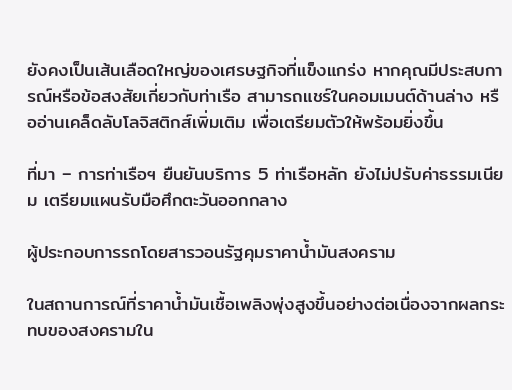ยังคงเป็นเส้นเลือดใหญ่ของเศรษฐกิจที่แข็งแกร่ง หากคุณมีประสบการณ์หรือข้อสงสัยเกี่ยวกับท่าเรือ สามารถแชร์ในคอมเมนต์ด้านล่าง หรืออ่านเคล็ดลับโลจิสติกส์เพิ่มเติม เพื่อเตรียมตัวให้พร้อมยิ่งขึ้น

ที่มา – การท่าเรือฯ ยืนยันบริการ 5 ท่าเรือหลัก ยังไม่ปรับค่าธรรมเนียม เตรียมแผนรับมือศึกตะวันออกกลาง

ผู้ประกอบการรถโดยสารวอนรัฐคุมราคาน้ำมันสงคราม

ในสถานการณ์ที่ราคาน้ำมันเชื้อเพลิงพุ่งสูงขึ้นอย่างต่อเนื่องจากผลกระทบของสงครามใน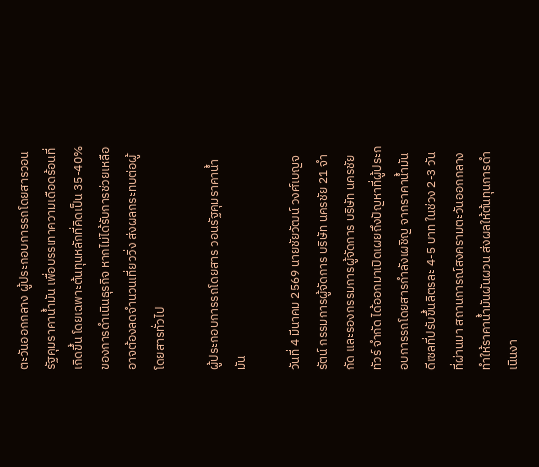ตะวันออกกลาง ผู้ประกอบการรถโดยสารวอนรัฐคุมราคาน้ำมัน เพื่อบรรเทาความเดือดร้อนที่เกิดขึ้น โดยเฉพาะต้นทุนหลักที่คิดเป็น 35-40% ของการดำเนินธุรกิจ หากไม่ได้รับการช่วยเหลือ อาจต้องลดจำนวนเที่ยววิ่ง ส่งผลกระทบต่อผู้โดยสารทั่วไป

ผู้ประกอบการรถโดยสาร วอนรัฐคุมราคาน้ำมัน

วันที่ 4 มีนาคม 2569 นายชัยวัฒน์ วงศ์เบญจรัตน์ กรรมการผู้จัดการ บริษัท นครชัย 21 จำกัด และรองกรรมการผู้จัดการ บริษัท นครชัยทัวร์ จำกัด ได้ออกมาเปิดเผยถึงปัญหาที่ผู้ประกอบการรถโดยสารกำลังเผชิญ จากราคาน้ำมันดีเซลที่ปรับขึ้นลิตรละ 4-5 บาท ในช่วง 2-3 วันที่ผ่านมา สถานการณ์สงครามตะวันออกกลางทำให้ราคาน้ำมันผันผวน ส่งผลให้ต้นทุนการดำเนินงา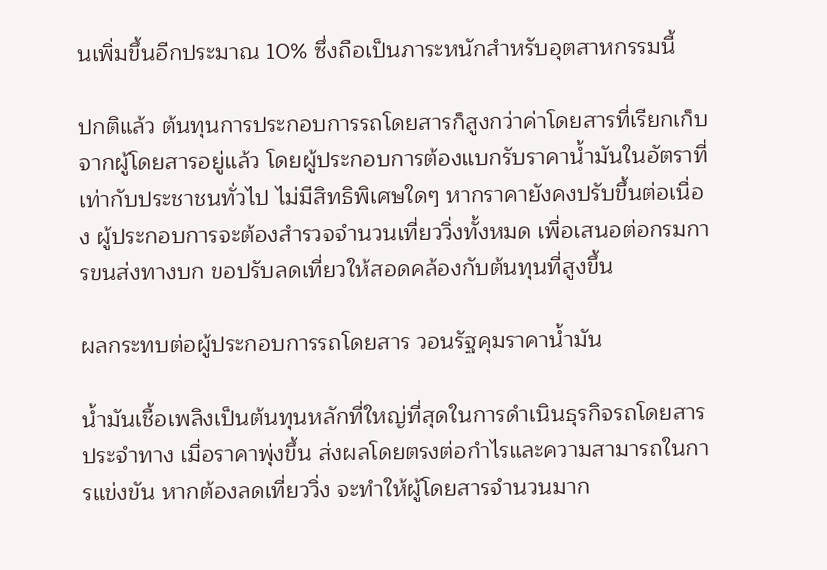นเพิ่มขึ้นอีกประมาณ 10% ซึ่งถือเป็นภาระหนักสำหรับอุตสาหกรรมนี้

ปกติแล้ว ต้นทุนการประกอบการรถโดยสารก็สูงกว่าค่าโดยสารที่เรียกเก็บจากผู้โดยสารอยู่แล้ว โดยผู้ประกอบการต้องแบกรับราคาน้ำมันในอัตราที่เท่ากับประชาชนทั่วไป ไม่มีสิทธิพิเศษใดๆ หากราคายังคงปรับขึ้นต่อเนื่อง ผู้ประกอบการจะต้องสำรวจจำนวนเที่ยววิ่งทั้งหมด เพื่อเสนอต่อกรมการขนส่งทางบก ขอปรับลดเที่ยวให้สอดคล้องกับต้นทุนที่สูงขึ้น

ผลกระทบต่อผู้ประกอบการรถโดยสาร วอนรัฐคุมราคาน้ำมัน

น้ำมันเชื้อเพลิงเป็นต้นทุนหลักที่ใหญ่ที่สุดในการดำเนินธุรกิจรถโดยสารประจำทาง เมื่อราคาพุ่งขึ้น ส่งผลโดยตรงต่อกำไรและความสามารถในการแข่งขัน หากต้องลดเที่ยววิ่ง จะทำให้ผู้โดยสารจำนวนมาก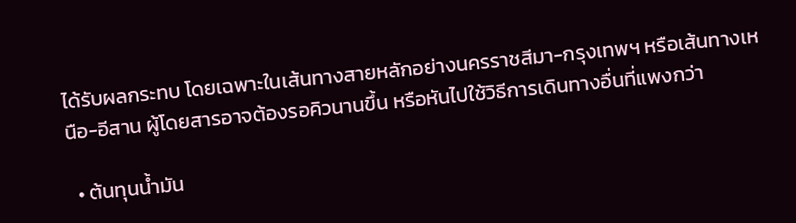ได้รับผลกระทบ โดยเฉพาะในเส้นทางสายหลักอย่างนครราชสีมา-กรุงเทพฯ หรือเส้นทางเหนือ-อีสาน ผู้โดยสารอาจต้องรอคิวนานขึ้น หรือหันไปใช้วิธีการเดินทางอื่นที่แพงกว่า

  • ต้นทุนน้ำมัน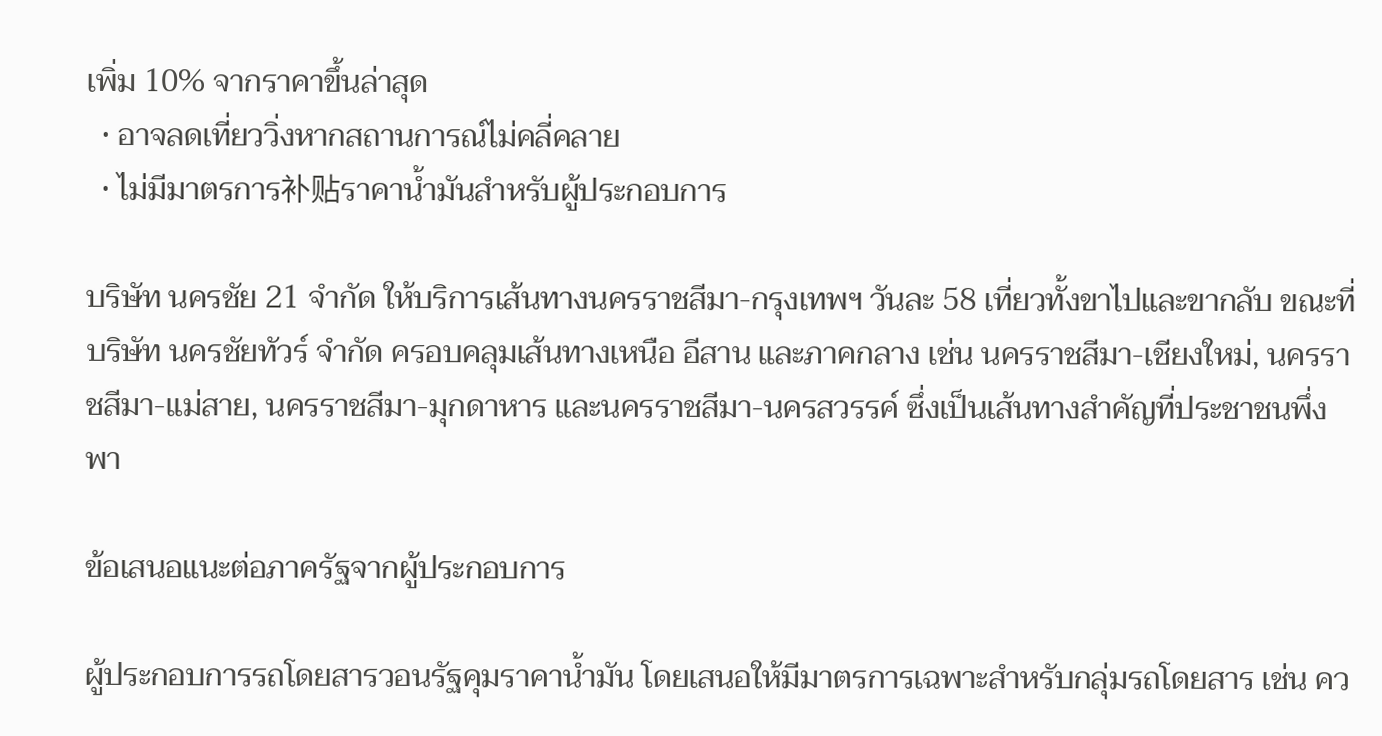เพิ่ม 10% จากราคาขึ้นล่าสุด
  • อาจลดเที่ยววิ่งหากสถานการณ์ไม่คลี่คลาย
  • ไม่มีมาตรการ补贴ราคาน้ำมันสำหรับผู้ประกอบการ

บริษัท นครชัย 21 จำกัด ให้บริการเส้นทางนครราชสีมา-กรุงเทพฯ วันละ 58 เที่ยวทั้งขาไปและขากลับ ขณะที่บริษัท นครชัยทัวร์ จำกัด ครอบคลุมเส้นทางเหนือ อีสาน และภาคกลาง เช่น นครราชสีมา-เชียงใหม่, นครราชสีมา-แม่สาย, นครราชสีมา-มุกดาหาร และนครราชสีมา-นครสวรรค์ ซึ่งเป็นเส้นทางสำคัญที่ประชาชนพึ่งพา

ข้อเสนอแนะต่อภาครัฐจากผู้ประกอบการ

ผู้ประกอบการรถโดยสารวอนรัฐคุมราคาน้ำมัน โดยเสนอให้มีมาตรการเฉพาะสำหรับกลุ่มรถโดยสาร เช่น คว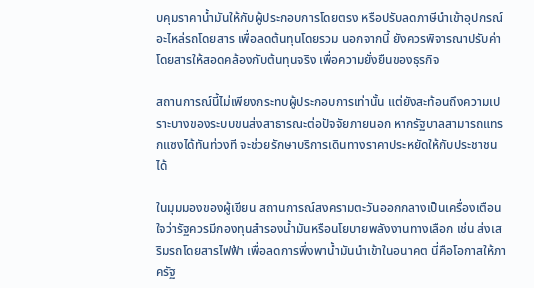บคุมราคาน้ำมันให้กับผู้ประกอบการโดยตรง หรือปรับลดภาษีนำเข้าอุปกรณ์อะไหล่รถโดยสาร เพื่อลดต้นทุนโดยรวม นอกจากนี้ ยังควรพิจารณาปรับค่าโดยสารให้สอดคล้องกับต้นทุนจริง เพื่อความยั่งยืนของธุรกิจ

สถานการณ์นี้ไม่เพียงกระทบผู้ประกอบการเท่านั้น แต่ยังสะท้อนถึงความเปราะบางของระบบขนส่งสาธารณะต่อปัจจัยภายนอก หากรัฐบาลสามารถแทรกแซงได้ทันท่วงที จะช่วยรักษาบริการเดินทางราคาประหยัดให้กับประชาชนได้

ในมุมมองของผู้เขียน สถานการณ์สงครามตะวันออกกลางเป็นเครื่องเตือนใจว่ารัฐควรมีกองทุนสำรองน้ำมันหรือนโยบายพลังงานทางเลือก เช่น ส่งเสริมรถโดยสารไฟฟ้า เพื่อลดการพึ่งพาน้ำมันนำเข้าในอนาคต นี่คือโอกาสให้ภาครัฐ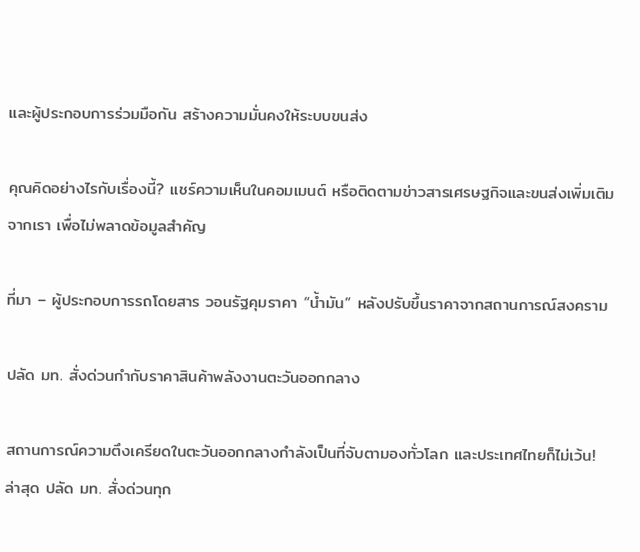และผู้ประกอบการร่วมมือกัน สร้างความมั่นคงให้ระบบขนส่ง

คุณคิดอย่างไรกับเรื่องนี้? แชร์ความเห็นในคอมเมนต์ หรือติดตามข่าวสารเศรษฐกิจและขนส่งเพิ่มเติมจากเรา เพื่อไม่พลาดข้อมูลสำคัญ

ที่มา – ผู้ประกอบการรถโดยสาร วอนรัฐคุมราคา “น้ำมัน” หลังปรับขึ้นราคาจากสถานการณ์สงคราม

ปลัด มท. สั่งด่วนกำกับราคาสินค้าพลังงานตะวันออกกลาง

สถานการณ์ความตึงเครียดในตะวันออกกลางกำลังเป็นที่จับตามองทั่วโลก และประเทศไทยก็ไม่เว้น! ล่าสุด ปลัด มท. สั่งด่วนทุก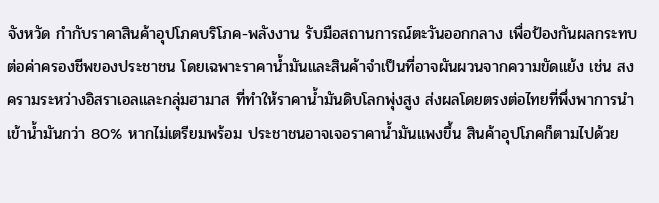จังหวัด กำกับราคาสินค้าอุปโภคบริโภค-พลังงาน รับมือสถานการณ์ตะวันออกกลาง เพื่อป้องกันผลกระทบต่อค่าครองชีพของประชาชน โดยเฉพาะราคาน้ำมันและสินค้าจำเป็นที่อาจผันผวนจากความขัดแย้ง เช่น สงครามระหว่างอิสราเอลและกลุ่มฮามาส ที่ทำให้ราคาน้ำมันดิบโลกพุ่งสูง ส่งผลโดยตรงต่อไทยที่พึ่งพาการนำเข้าน้ำมันกว่า 80% หากไม่เตรียมพร้อม ประชาชนอาจเจอราคาน้ำมันแพงขึ้น สินค้าอุปโภคก็ตามไปด้วย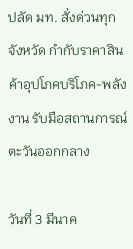ปลัด มท. สั่งด่วนทุกจังหวัด กำกับราคาสินค้าอุปโภคบริโภค-พลังงาน รับมือสถานการณ์ตะวันออกกลาง

วันที่ 3 มีนาค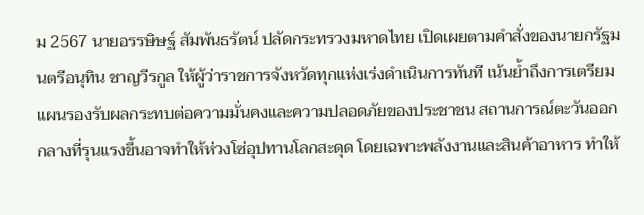ม 2567 นายอรรษิษฐ์ สัมพันธรัตน์ ปลัดกระทรวงมหาดไทย เปิดเผยตามคำสั่งของนายกรัฐมนตรีอนุทิน ชาญวีรกูล ให้ผู้ว่าราชการจังหวัดทุกแห่งเร่งดำเนินการทันที เน้นย้ำถึงการเตรียมแผนรองรับผลกระทบต่อความมั่นคงและความปลอดภัยของประชาชน สถานการณ์ตะวันออกกลางที่รุนแรงขึ้นอาจทำให้ห่วงโซ่อุปทานโลกสะดุด โดยเฉพาะพลังงานและสินค้าอาหาร ทำให้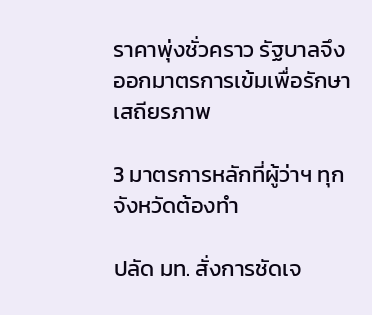ราคาพุ่งชั่วคราว รัฐบาลจึงออกมาตรการเข้มเพื่อรักษาเสถียรภาพ

3 มาตรการหลักที่ผู้ว่าฯ ทุกจังหวัดต้องทำ

ปลัด มท. สั่งการชัดเจ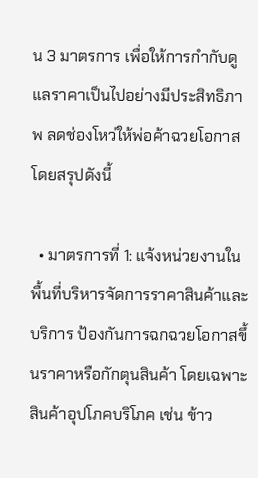น 3 มาตรการ เพื่อให้การกำกับดูแลราคาเป็นไปอย่างมีประสิทธิภาพ ลดช่องโหว่ให้พ่อค้าฉวยโอกาส โดยสรุปดังนี้

  • มาตรการที่ 1: แจ้งหน่วยงานในพื้นที่บริหารจัดการราคาสินค้าและบริการ ป้องกันการฉกฉวยโอกาสขึ้นราคาหรือกักตุนสินค้า โดยเฉพาะสินค้าอุปโภคบริโภค เช่น ข้าว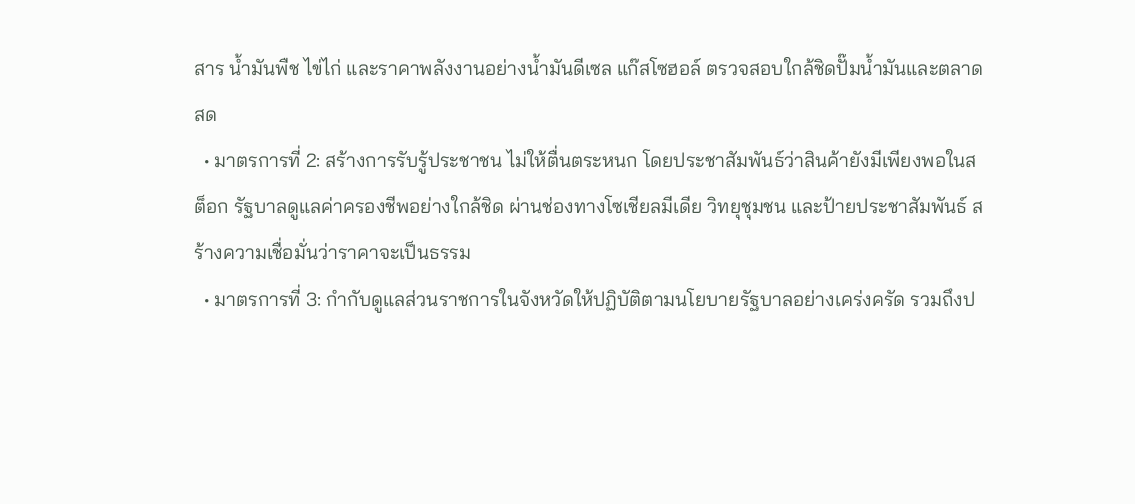สาร น้ำมันพืช ไข่ไก่ และราคาพลังงานอย่างน้ำมันดีเซล แก๊สโซฮอล์ ตรวจสอบใกล้ชิดปั๊มน้ำมันและตลาดสด
  • มาตรการที่ 2: สร้างการรับรู้ประชาชน ไม่ให้ตื่นตระหนก โดยประชาสัมพันธ์ว่าสินค้ายังมีเพียงพอในสต็อก รัฐบาลดูแลค่าครองชีพอย่างใกล้ชิด ผ่านช่องทางโซเชียลมีเดีย วิทยุชุมชน และป้ายประชาสัมพันธ์ สร้างความเชื่อมั่นว่าราคาจะเป็นธรรม
  • มาตรการที่ 3: กำกับดูแลส่วนราชการในจังหวัดให้ปฏิบัติตามนโยบายรัฐบาลอย่างเคร่งครัด รวมถึงป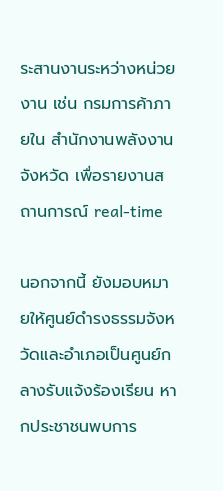ระสานงานระหว่างหน่วยงาน เช่น กรมการค้าภายใน สำนักงานพลังงานจังหวัด เพื่อรายงานสถานการณ์ real-time

นอกจากนี้ ยังมอบหมายให้ศูนย์ดำรงธรรมจังหวัดและอำเภอเป็นศูนย์กลางรับแจ้งร้องเรียน หากประชาชนพบการ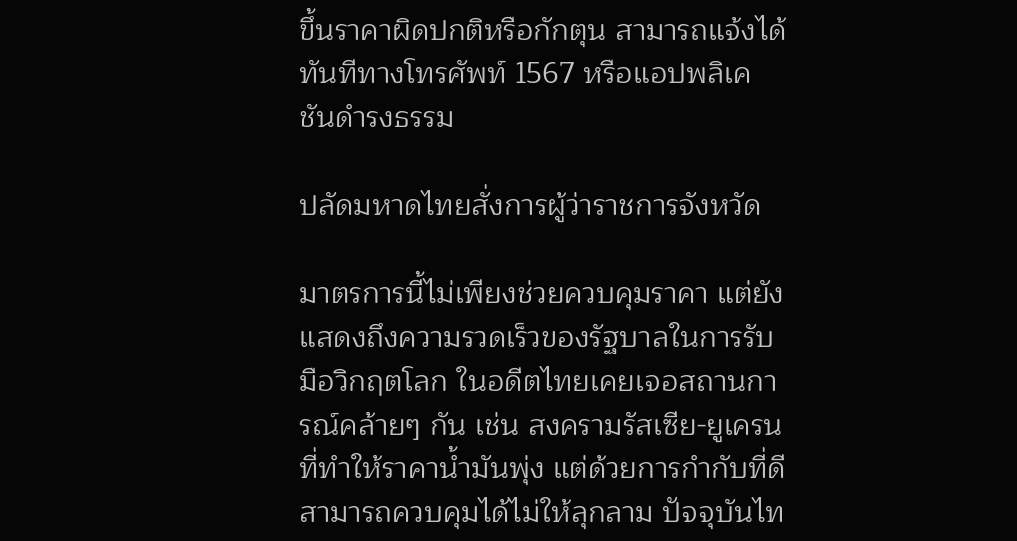ขึ้นราคาผิดปกติหรือกักตุน สามารถแจ้งได้ทันทีทางโทรศัพท์ 1567 หรือแอปพลิเคชันดำรงธรรม

ปลัดมหาดไทยสั่งการผู้ว่าราชการจังหวัด

มาตรการนี้ไม่เพียงช่วยควบคุมราคา แต่ยังแสดงถึงความรวดเร็วของรัฐบาลในการรับมือวิกฤตโลก ในอดีตไทยเคยเจอสถานการณ์คล้ายๆ กัน เช่น สงครามรัสเซีย-ยูเครน ที่ทำให้ราคาน้ำมันพุ่ง แต่ด้วยการกำกับที่ดี สามารถควบคุมได้ไม่ให้ลุกลาม ปัจจุบันไท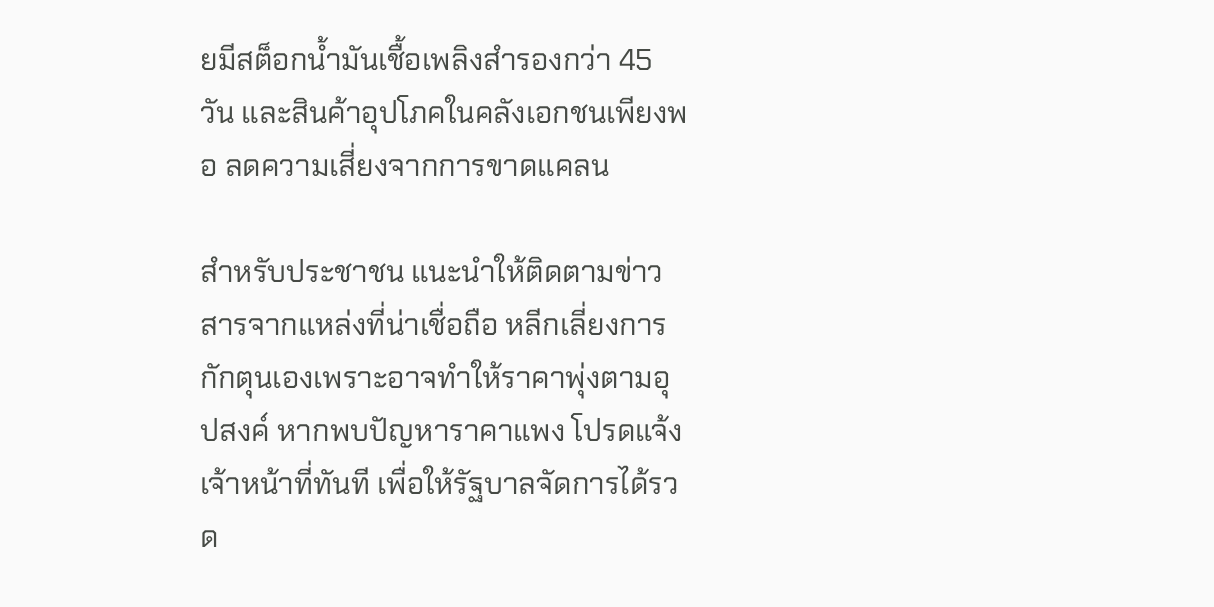ยมีสต็อกน้ำมันเชื้อเพลิงสำรองกว่า 45 วัน และสินค้าอุปโภคในคลังเอกชนเพียงพอ ลดความเสี่ยงจากการขาดแคลน

สำหรับประชาชน แนะนำให้ติดตามข่าวสารจากแหล่งที่น่าเชื่อถือ หลีกเลี่ยงการกักตุนเองเพราะอาจทำให้ราคาพุ่งตามอุปสงค์ หากพบปัญหาราคาแพง โปรดแจ้งเจ้าหน้าที่ทันที เพื่อให้รัฐบาลจัดการได้รวด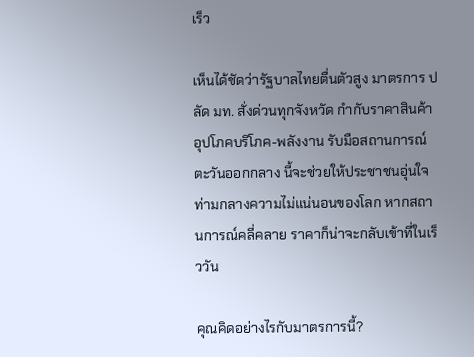เร็ว

เห็นได้ชัดว่ารัฐบาลไทยตื่นตัวสูง มาตรการ ปลัด มท. สั่งด่วนทุกจังหวัด กำกับราคาสินค้าอุปโภคบริโภค-พลังงาน รับมือสถานการณ์ตะวันออกกลาง นี้จะช่วยให้ประชาชนอุ่นใจ ท่ามกลางความไม่แน่นอนของโลก หากสถานการณ์คลี่คลาย ราคาก็น่าจะกลับเข้าที่ในเร็ววัน

คุณคิดอย่างไรกับมาตรการนี้?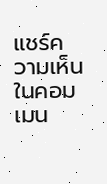แชร์ความเห็นในคอมเมน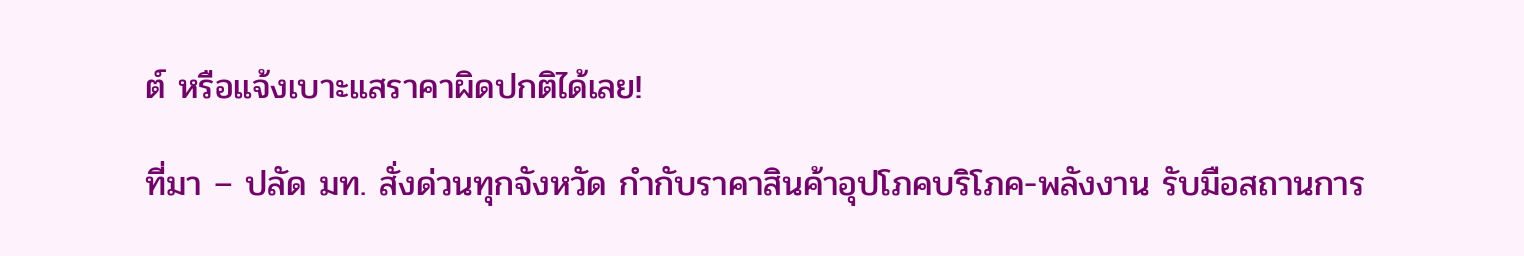ต์ หรือแจ้งเบาะแสราคาผิดปกติได้เลย!

ที่มา – ปลัด มท. สั่งด่วนทุกจังหวัด กำกับราคาสินค้าอุปโภคบริโภค-พลังงาน รับมือสถานการ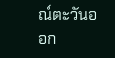ณ์ตะวันออก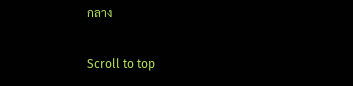กลาง

Scroll to top